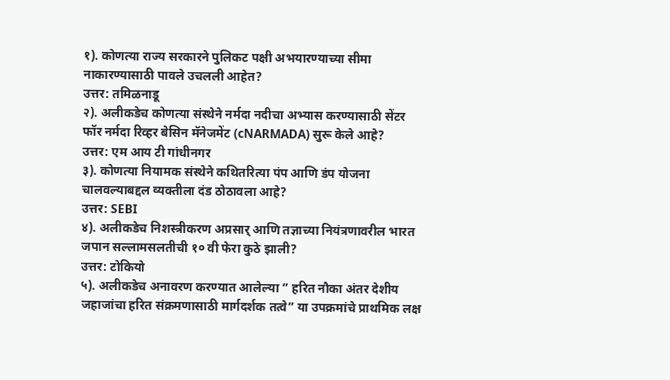१). कोणत्या राज्य सरकारने पुलिकट पक्षी अभयारण्याच्या सीमा नाकारण्यासाठी पावले उचलली आहेत?
उत्तर: तमिळनाडू
२). अलीकडेच कोणत्या संस्थेने नर्मदा नदीचा अभ्यास करण्यासाठी सेंटर फॉर नर्मदा रिव्हर बेसिन मॅनेजमेंट (cNARMADA) सुरू केले आहे?
उत्तर: एम आय टी गांधीनगर
३). कोणत्या नियामक संस्थेने कथितरित्या पंप आणि डंप योजना चालवल्याबद्दल व्यक्तीला दंड ठोठावला आहे?
उत्तर: SEBI
४). अलीकडेच निशस्त्रीकरण अप्रसार् आणि तज्ञाच्या नियंत्रणावरील भारत जपान सल्लामसलतीची १० वी फेरा कुठे झाली?
उत्तर: टोकियो
५). अलीकडेच अनावरण करण्यात आलेल्या ” हरित नौका अंतर देशीय जहाजांचा हरित संक्रमणासाठी मार्गदर्शक तत्वे” या उपक्रमांचे प्राथमिक लक्ष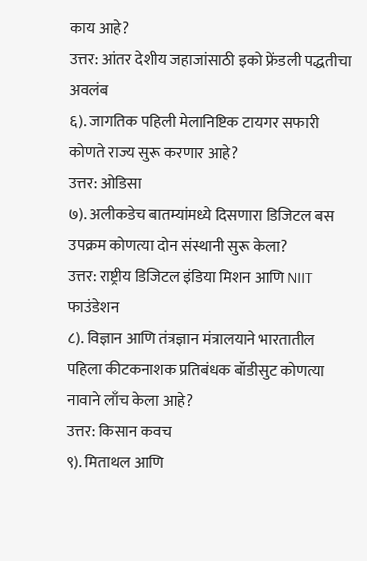काय आहे?
उत्तर: आंतर देशीय जहाजांसाठी इको फ्रेंडली पद्धतीचा अवलंब
६). जागतिक पहिली मेलानिष्टिक टायगर सफारी कोणते राज्य सुरू करणार आहे?
उत्तर: ओडिसा
७). अलीकडेच बातम्यांमध्ये दिसणारा डिजिटल बस उपक्रम कोणत्या दोन संस्थानी सुरू केला?
उत्तर: राष्ट्रीय डिजिटल इंडिया मिशन आणि NIIT फाउंडेशन
८). विज्ञान आणि तंत्रज्ञान मंत्रालयाने भारतातील पहिला कीटकनाशक प्रतिबंधक बॉडीसुट कोणत्या नावाने लाँच केला आहे?
उत्तर: किसान कवच
९). मिताथल आणि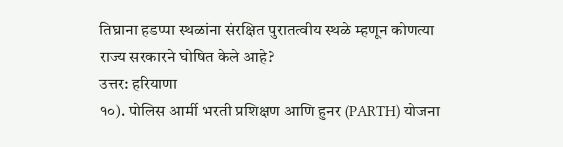तिघ्राना हडप्पा स्थळांना संरक्षित पुरातत्वीय स्थळे म्हणून कोणत्या राज्य सरकारने घोषित केले आहे?
उत्तर: हरियाणा
१०). पोलिस आर्मी भरती प्रशिक्षण आणि हुनर (PARTH) योजना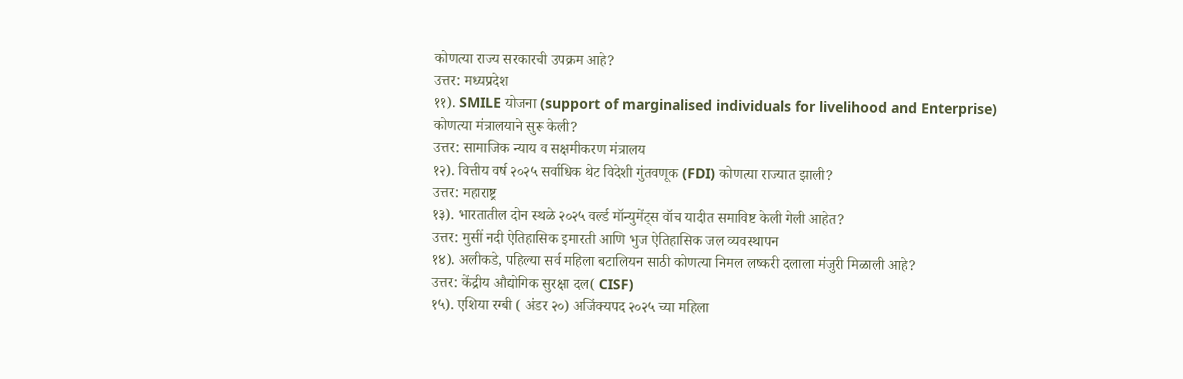कोणत्या राज्य सरकारची उपक्रम आहे?
उत्तर: मध्यप्रदेश
११). SMILE योजना (support of marginalised individuals for livelihood and Enterprise) कोणत्या मंत्रालयाने सुरू केली?
उत्तर: सामाजिक न्याय व सक्षमीकरण मंत्रालय
१२). वित्तीय वर्ष २०२५ सर्वाधिक थेट विदेशी गुंतवणूक (FDI) कोणत्या राज्यात झाली?
उत्तर: महाराष्ट्र
१३). भारतातील दोन स्थळे २०२५ वर्ल्ड मॉन्युमेंट्स वॉच यादीत समाविष्ट केली गेली आहेत?
उत्तर: मुसीं नदी ऐतिहासिक इमारती आणि भुज ऐतिहासिक जल व्यवस्थापन
१४). अलीकडे, पहिल्या सर्व महिला बटालियन साठी कोणत्या निमल लष्करी दलाला मंजुरी मिळाली आहे?
उत्तर: केंद्रीय औद्योगिक सुरक्षा दल( CISF)
१५). एशिया रग्बी ( अंडर २०) अजिंक्यपद २०२५ च्या महिला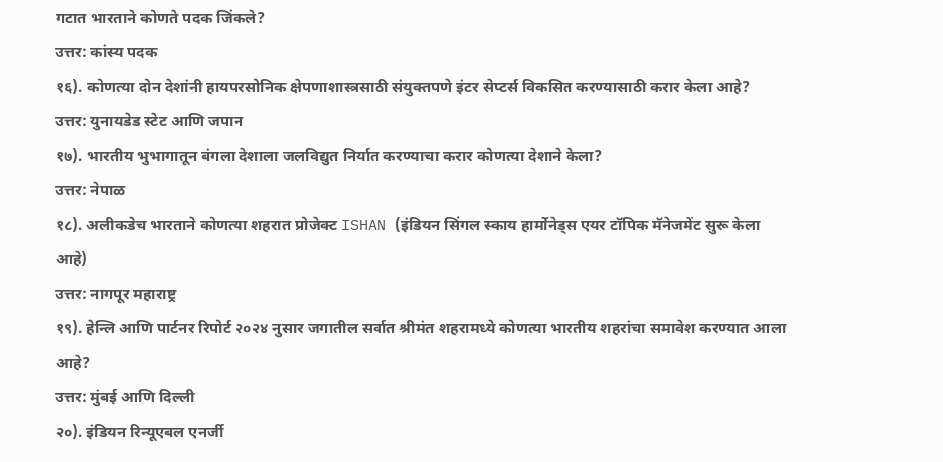गटात भारताने कोणते पदक जिंकले?
उत्तर: कांस्य पदक
१६). कोणत्या दोन देशांनी हायपरसोनिक क्षेपणाशास्त्रसाठी संयुक्तपणे इंटर सेप्टर्स विकसित करण्यासाठी करार केला आहे?
उत्तर: युनायडेड स्टेट आणि जपान
१७). भारतीय भुभागातून बंगला देशाला जलविद्युत निर्यात करण्याचा करार कोणत्या देशाने केला?
उत्तर: नेपाळ
१८). अलीकडेच भारताने कोणत्या शहरात प्रोजेक्ट ISHAN (इंडियन सिंगल स्काय हार्मोनेड्स एयर टॉपिक मॅनेजमेंट सुरू केला आहे)
उत्तर: नागपूर महाराष्ट्र
१९). हेन्लि आणि पार्टनर रिपोर्ट २०२४ नुसार जगातील सर्वात श्रीमंत शहरामध्ये कोणत्या भारतीय शहरांचा समावेश करण्यात आला आहे?
उत्तर: मुंबई आणि दिल्ली
२०). इंडियन रिन्यूएबल एनर्जी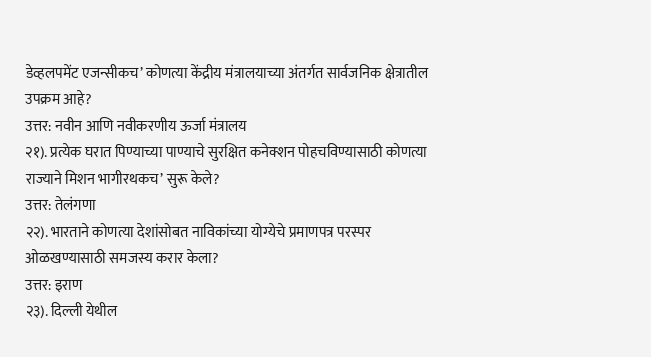डेव्हलपमेंट एजन्सीकच’ कोणत्या केंद्रीय मंत्रालयाच्या अंतर्गत सार्वजनिक क्षेत्रातील उपक्रम आहे?
उत्तर: नवीन आणि नवीकरणीय ऊर्जा मंत्रालय
२१). प्रत्येक घरात पिण्याच्या पाण्याचे सुरक्षित कनेक्शन पोहचविण्यासाठी कोणत्या राज्याने मिशन भागीरथकच’ सुरू केले?
उत्तर: तेलंगणा
२२). भारताने कोणत्या देशांसोबत नाविकांच्या योग्येचे प्रमाणपत्र परस्पर ओळखण्यासाठी समजस्य करार केला?
उत्तर: इराण
२३). दिल्ली येथील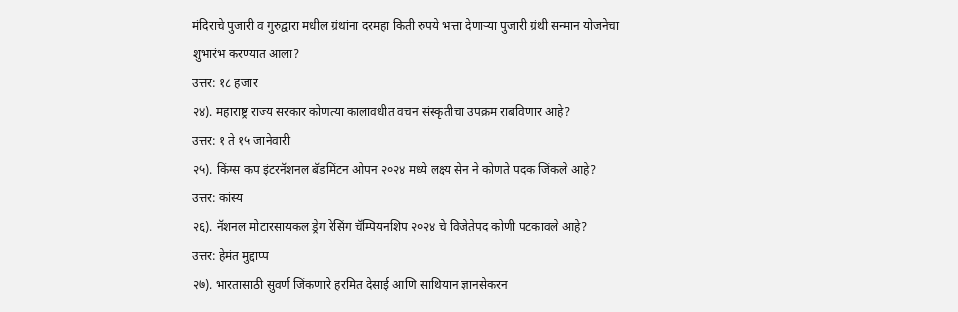मंदिराचे पुजारी व गुरुद्वारा मधील ग्रंथांना दरमहा किती रुपये भत्ता देणाऱ्या पुजारी ग्रंथी सन्मान योजनेचा शुभारंभ करण्यात आला?
उत्तर: १८ हजार
२४). महाराष्ट्र राज्य सरकार कोणत्या कालावधीत वचन संस्कृतीचा उपक्रम राबविणार आहे?
उत्तर: १ ते १५ जानेवारी
२५). किंग्स कप इंटरनॅशनल बॅडमिंटन ओपन २०२४ मध्ये लक्ष्य सेन ने कोणते पदक जिंकले आहे?
उत्तर: कांस्य
२६). नॅशनल मोटारसायकल ड्रेग रेसिंग चॅम्पियनशिप २०२४ चे विजेतेपद कोणी पटकावले आहे?
उत्तर: हेमंत मुद्दाप्प
२७). भारतासाठी सुवर्ण जिंकणारे हरमित देसाई आणि साथियान ज्ञानसेकरन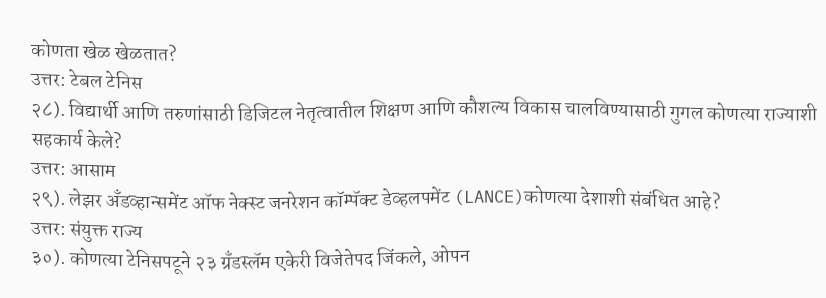कोणता खेळ खेळतात?
उत्तर: टेबल टेनिस
२८). विद्यार्थी आणि तरुणांसाठी डिजिटल नेतृत्वातील शिक्षण आणि कौशल्य विकास चालविण्यासाठी गुगल कोणत्या राज्याशी सहकार्य केले?
उत्तर: आसाम
२९). लेझर अँडव्हान्समेंट ऑफ नेक्स्ट जनरेशन कॉम्पॅक्ट डेव्हलपमेंट (LANCE)कोणत्या देशाशी संबंधित आहे?
उत्तर: संयुक्त राज्य
३०). कोणत्या टेनिसपटूने २३ ग्रँडस्लॅम एकेरी विजेतेपद जिंकले, ओपन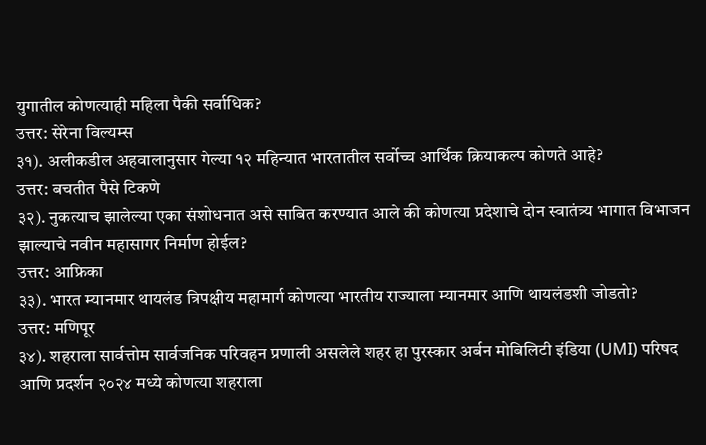युगातील कोणत्याही महिला पैकी सर्वाधिक?
उत्तर: सेरेना विल्यम्स
३१). अलीकडील अहवालानुसार गेल्या १२ महिन्यात भारतातील सर्वोच्च आर्थिक क्रियाकल्प कोणते आहे?
उत्तर: बचतीत पैसे टिकणे
३२). नुकत्याच झालेल्या एका संशोधनात असे साबित करण्यात आले की कोणत्या प्रदेशाचे दोन स्वातंत्र्य भागात विभाजन झाल्याचे नवीन महासागर निर्माण होईल?
उत्तर: आफ्रिका
३३). भारत म्यानमार थायलंड त्रिपक्षीय महामार्ग कोणत्या भारतीय राज्याला म्यानमार आणि थायलंडशी जोडतो?
उत्तर: मणिपूर
३४). शहराला सार्वत्तोम सार्वजनिक परिवहन प्रणाली असलेले शहर हा पुरस्कार अर्बन मोबिलिटी इंडिया (UMI) परिषद आणि प्रदर्शन २०२४ मध्ये कोणत्या शहराला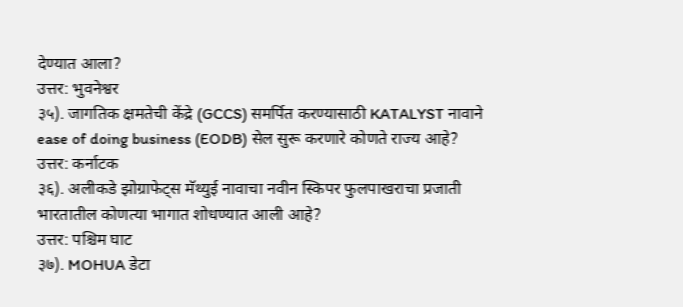देण्यात आला?
उत्तर: भुवनेश्वर
३५). जागतिक क्षमतेची केंद्रे (GCCS) समर्पित करण्यासाठी KATALYST नावाने ease of doing business (EODB) सेल सुरू करणारे कोणते राज्य आहे?
उत्तर: कर्नाटक
३६). अलीकडे झोग्राफेट्स मॅथ्युई नावाचा नवीन स्किपर फुलपाखराचा प्रजाती भारतातील कोणत्या भागात शोधण्यात आली आहे?
उत्तर: पश्चिम घाट
३७). MOHUA डेटा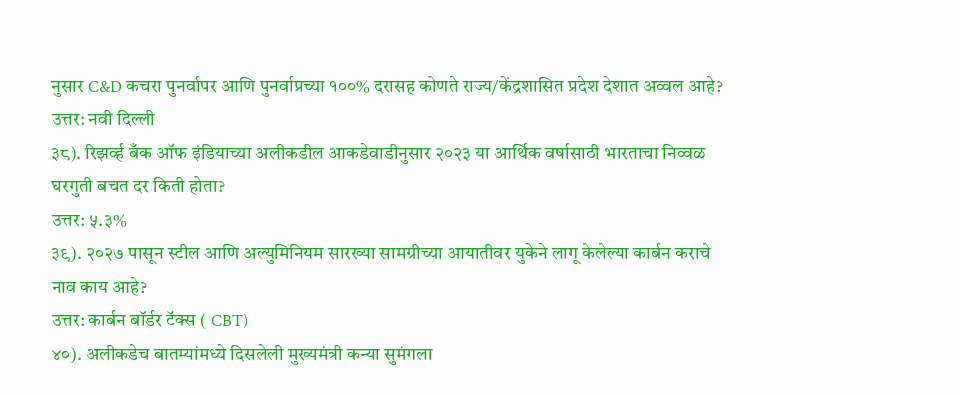नुसार C&D कचरा पुनर्वापर आणि पुनर्वाप्रच्या १००% दरासह कोणते राज्य/केंद्रशासित प्रदेश देशात अव्वल आहे?
उत्तर: नवी दिल्ली
३८). रिझर्व्ह बँक ऑफ इंडियाच्या अलीकडील आकडेवाडीनुसार २०२३ या आर्थिक वर्षासाठी भारताचा निव्वळ घरगुती बचत दर किती होता?
उत्तर: ५.३%
३९). २०२७ पासून स्टील आणि अल्युमिनियम सारख्या सामग्रीच्या आयातीवर युकेने लागू केलेल्या कार्बन कराचे नाव काय आहे?
उत्तर: कार्बन बॉर्डर टॅक्स ( CBT)
४०). अलीकडेच बातम्यांमध्ये दिसलेली मुख्यमंत्री कन्या सुमंगला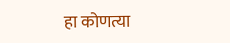हा कोणत्या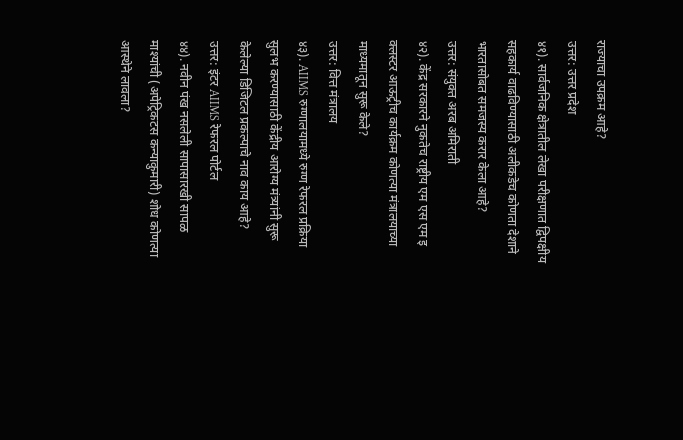राज्याचा उपक्रम आहे?
उत्तर: उत्तर प्रदेश
४१). सार्वजनिक क्षेत्रातील लेखा परीक्षणात द्विपक्षीय सहकार्य वाढविण्यासाठी अलीकडेच कोणता देशाने भारतासोबत समजस्य करार केला आहे?
उत्तर: संयुक्त अरब अमिराती
४२). केंद्र सरकारने नुकतेच राष्ट्रीय एम एस एम इ क्लस्टर आऊट्रीच कार्यक्रम कोणत्या मंत्रालयाच्या माध्यमातून सुरू केले?
उत्तर: वित्त मंत्रालय
४३). AIIMS रुग्णालयामध्ये रुग्ण रेफरल प्रक्रिया सुलभ करण्यासाठी केंद्रीय आरोग्य मंत्र्यांनी सुरू केलेल्या डिजिटल प्रकल्पाचे नाव काय आहे?
उत्तर: इंटर AIIMS रेफरल पोर्टल
४४). नवीन पंख नसलेली सापासारखी सापळ माश्यांची (अपेट्रिकटस कन्याकुमारी) शोध कोणत्या आस्थेने लावला?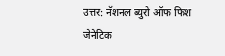उत्तर: नॅशनल ब्युरो ऑफ फिश जेनेटिक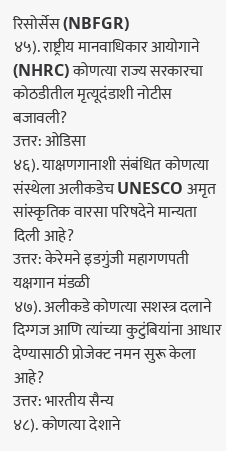रिसोर्सेस (NBFGR)
४५). राष्ट्रीय मानवाधिकार आयोगाने (NHRC) कोणत्या राज्य सरकारचा कोठडीतील मृत्यूदंडाशी नोटीस बजावली?
उत्तर: ओडिसा
४६). याक्षणगानाशी संबंधित कोणत्या संस्थेला अलीकडेच UNESCO अमृत सांस्कृतिक वारसा परिषदेने मान्यता दिली आहे?
उत्तर: केरेमने इडगुंजी महागणपती यक्षगान मंडळी
४७). अलीकडे कोणत्या सशस्त्र दलाने दिग्गज आणि त्यांच्या कुटुंबियांना आधार देण्यासाठी प्रोजेक्ट नमन सुरू केला आहे?
उत्तर: भारतीय सैन्य
४८). कोणत्या देशाने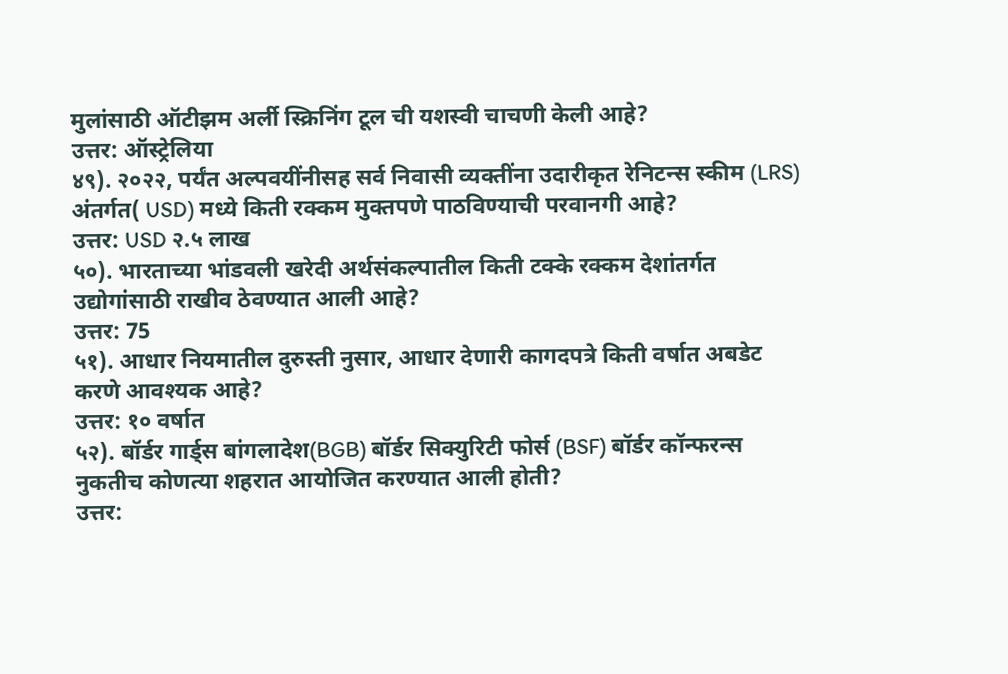मुलांसाठी ऑटीझम अर्ली स्क्रिनिंग टूल ची यशस्वी चाचणी केली आहे?
उत्तर: ऑस्ट्रेलिया
४९). २०२२, पर्यंत अल्पवयींनीसह सर्व निवासी व्यक्तींना उदारीकृत रेनिटन्स स्कीम (LRS) अंतर्गत( USD) मध्ये किती रक्कम मुक्तपणे पाठविण्याची परवानगी आहे?
उत्तर: USD २.५ लाख
५०). भारताच्या भांडवली खरेदी अर्थसंकल्पातील किती टक्के रक्कम देशांतर्गत उद्योगांसाठी राखीव ठेवण्यात आली आहे?
उत्तर: 75
५१). आधार नियमातील दुरुस्ती नुसार, आधार देणारी कागदपत्रे किती वर्षात अबडेट करणे आवश्यक आहे?
उत्तर: १० वर्षात
५२). बॉर्डर गार्ड्स बांगलादेश(BGB) बॉर्डर सिक्युरिटी फोर्स (BSF) बॉर्डर कॉन्फरन्स नुकतीच कोणत्या शहरात आयोजित करण्यात आली होती?
उत्तर: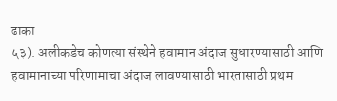ढाका
५३). अलीकडेच कोणत्या संस्थेने हवामान अंदाज सुधारण्यासाठी आणि हवामानाच्या परिणामाचा अंदाज लावण्यासाठी भारतासाठी प्रथम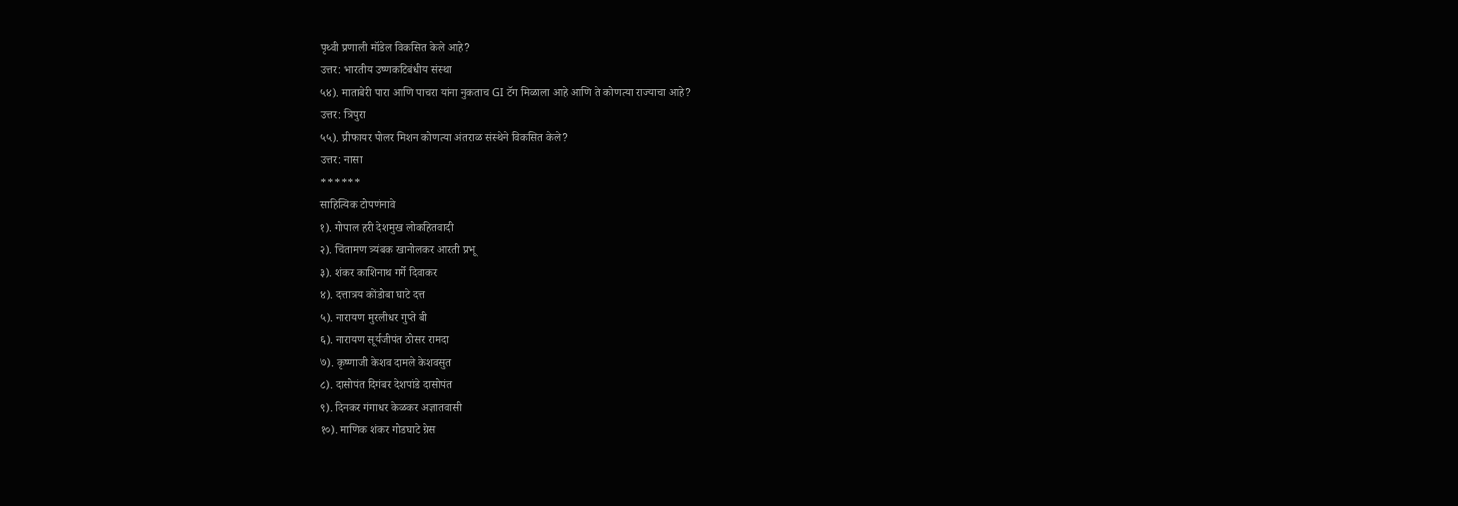पृथ्वी प्रणाली मॉडेल विकसित केले आहे?
उत्तर: भारतीय उष्णकटिबंधीय संस्था
५४). माताबेरी पारा आणि पाचरा यांना नुकताच GI टॅग मिळाला आहे आणि ते कोणत्या राज्याचा आहे?
उत्तर: त्रिपुरा
५५). प्रीफायर पोलर मिशन कोणत्या अंतराळ संस्थेने विकसित केले?
उत्तर: नासा
******
साहित्यिक टोपणंनावे
१). गोपाल हरी देशमुख लोकहितवादी
२). चिंतामण त्र्यंबक खानोलकर आरती प्रभू
३). शंकर काशिनाथ गर्गे दिवाकर
४). दत्तात्रय कोंडोबा घाटे दत्त
५). नारायण मुरलीधर गुप्ते बी
६). नारायण सूर्यजीपंत ठोसर रामदा
७). कृष्णाजी केशव दामले केशवसुत
८). दासोपंत दिगंबर देशपांडे दासोपंत
९). दिनकर गंगाधर केळकर अज्ञातवासी
१०). माणिक शंकर गोडघाटे ग्रेस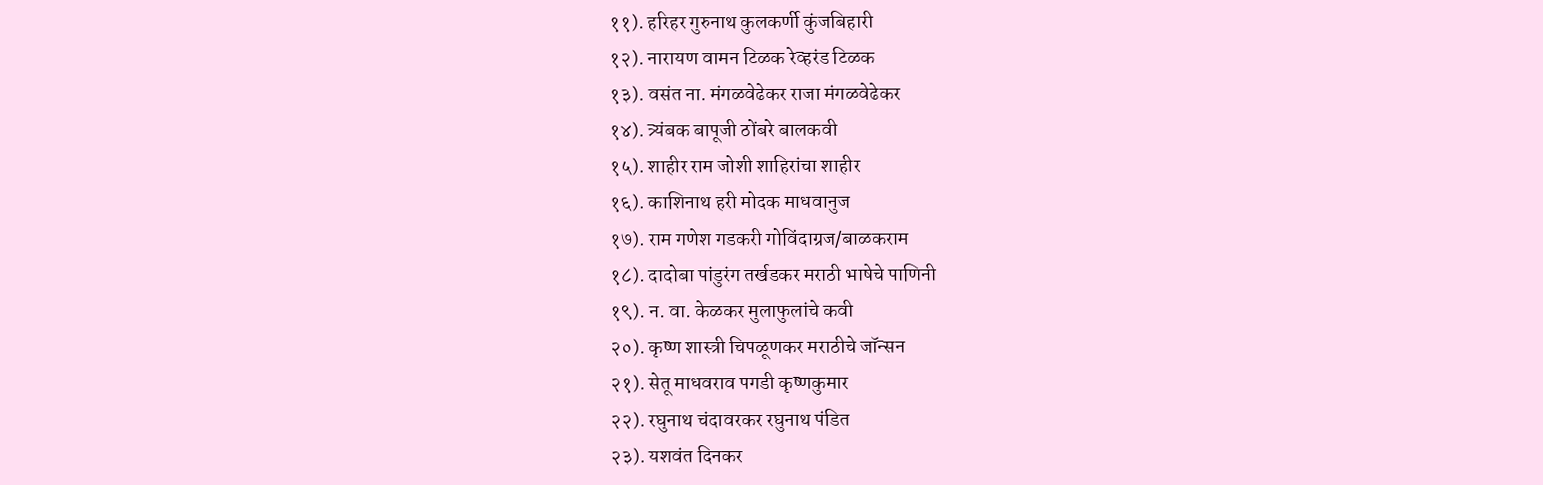११). हरिहर गुरुनाथ कुलकर्णी कुंजबिहारी
१२). नारायण वामन टिळक रेव्हरंड टिळक
१३). वसंत ना. मंगळवेढेकर राजा मंगळवेढेकर
१४). त्र्यंबक बापूजी ठोंबरे बालकवी
१५). शाहीर राम जोशी शाहिरांचा शाहीर
१६). काशिनाथ हरी मोदक माधवानुज
१७). राम गणेश गडकरी गोविंदाग्रज/बाळकराम
१८). दादोबा पांडुरंग तर्खडकर मराठी भाषेचे पाणिनी
१९). न. वा. केळकर मुलाफुलांचे कवी
२०). कृष्ण शास्त्री चिपळूणकर मराठीचे जॉन्सन
२१). सेतू माधवराव पगडी कृष्णकुमार
२२). रघुनाथ चंदावरकर रघुनाथ पंडित
२३). यशवंत दिनकर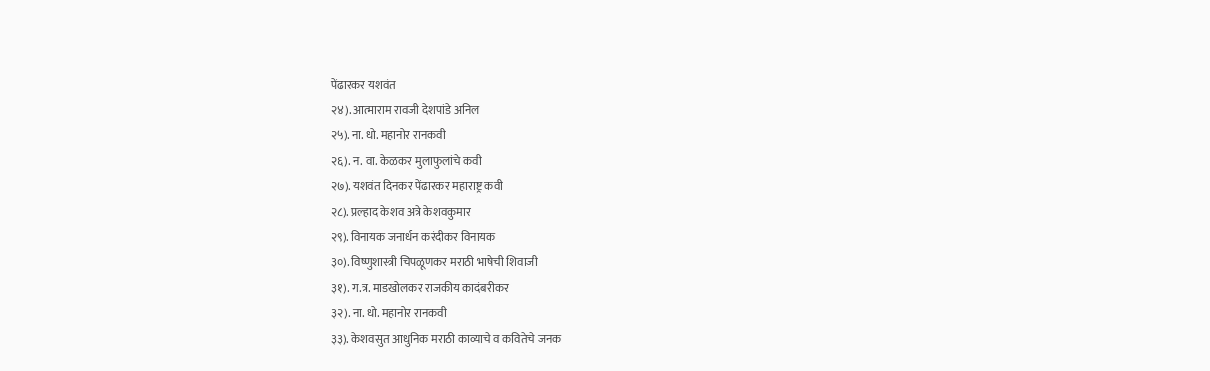पेंढारकर यशवंत
२४). आत्माराम रावजी देशपांडे अनिल
२५). ना. धो. महानोर रानकवी
२६). न. वा. केळकर मुलाफुलांचे कवी
२७). यशवंत दिनकर पेंढारकर महाराष्ट्र कवी
२८). प्रल्हाद केशव अत्रे केशवकुमार
२९). विनायक जनार्धन करंदीकर विनायक
३०). विष्णुशास्त्री चिपळूणकर मराठी भाषेची शिवाजी
३१). ग.त्र. माडखोलकर राजकीय कादंबरीकर
३२). ना. धो. महानोर रानकवी
३३). केशवसुत आधुनिक मराठी काव्याचे व कवितेचे जनक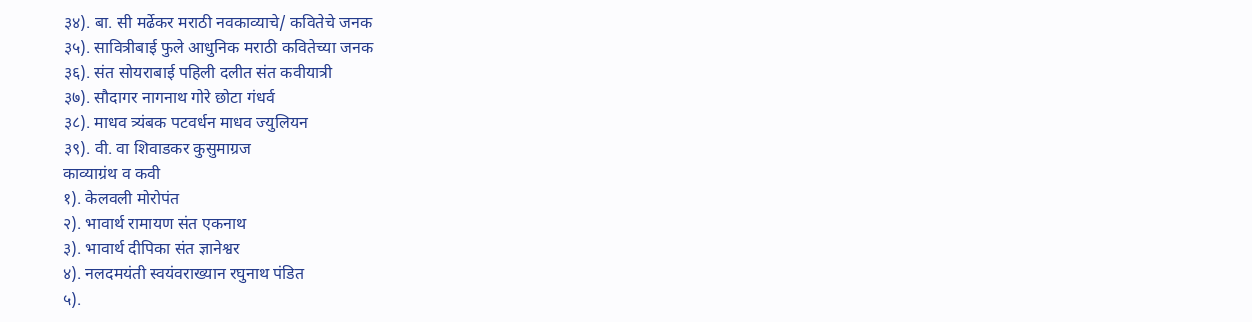३४). बा. सी मर्ढेकर मराठी नवकाव्याचे/ कवितेचे जनक
३५). सावित्रीबाई फुले आधुनिक मराठी कवितेच्या जनक
३६). संत सोयराबाई पहिली दलीत संत कवीयात्री
३७). सौदागर नागनाथ गोरे छोटा गंधर्व
३८). माधव त्र्यंबक पटवर्धन माधव ज्युलियन
३९). वी. वा शिवाडकर कुसुमाग्रज
काव्याग्रंथ व कवी
१). केलवली मोरोपंत
२). भावार्थ रामायण संत एकनाथ
३). भावार्थ दीपिका संत ज्ञानेश्वर
४). नलदमयंती स्वयंवराख्यान रघुनाथ पंडित
५).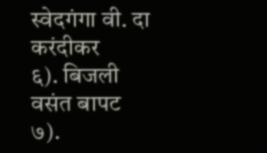स्वेदगंगा वी. दा करंदीकर
६). बिजली वसंत बापट
७).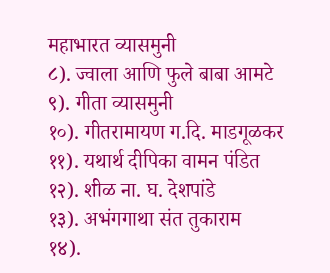महाभारत व्यासमुनी
८). ज्वाला आणि फुले बाबा आमटे
९). गीता व्यासमुनी
१०). गीतरामायण ग.दि. माडगूळकर
११). यथार्थ दीपिका वामन पंडित
१२). शीळ ना. घ. देशपांडे
१३). अभंगगाथा संत तुकाराम
१४).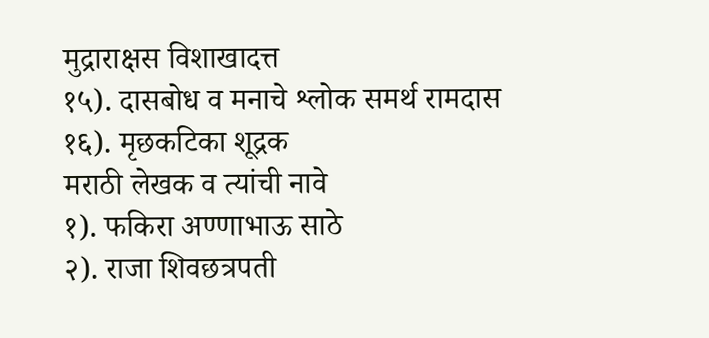मुद्राराक्षस विशाखादत्त
१५). दासबोध व मनाचे श्लोक समर्थ रामदास
१६). मृछकटिका शूद्रक
मराठी लेखक व त्यांची नावे
१). फकिरा अण्णाभाऊ साठे
२). राजा शिवछत्रपती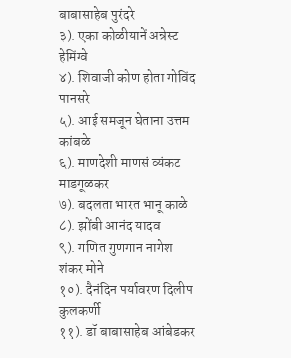बाबासाहेब पुरंदरे
३). एका कोळीयानें अन्रेस्ट हेमिंग्वे
४). शिवाजी कोण होता गोविंद पानसरे
५). आई समजून घेताना उत्तम कांबळे
६). माणदेशी माणसं व्यंकट माडगूळकर
७). बदलता भारत भानू काळे
८). झोंबी आनंद यादव
९). गणित गुणगान नागेश शंकर मोने
१०). दैनंदिन पर्यावरण दिलीप कुलकर्णी
११). डॉ बाबासाहेब आंबेडकर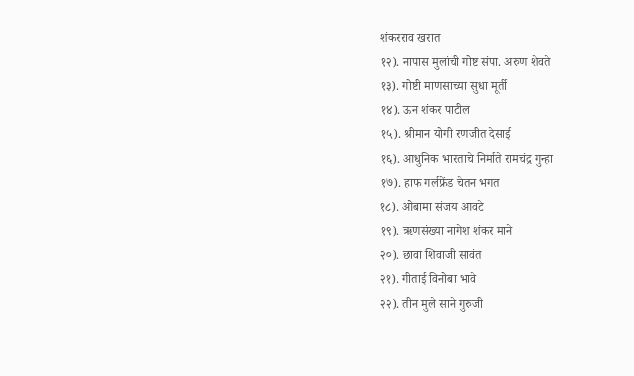शंकरराव खरात
१२). नापास मुलांची गोष्ट संपा. अरुण शेवते
१३). गोष्टी माणसाच्या सुधा मूर्ती
१४). ऊन शंकर पाटील
१५). श्रीमान योगी रणजीत देसाई
१६). आधुनिक भारताचे निर्माते रामचंद्र गुन्हा
१७). हाफ गर्लफ्रेंड चेतन भगत
१८). ओबामा संजय आवटे
१९). ऋणसंख्या नागेश शंकर माने
२०). छावा शिवाजी सावंत
२१). गीताई विनोबा भावे
२२). तीन मुले साने गुरुजी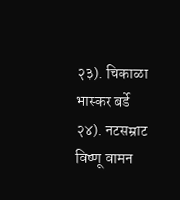२३). चिकाळा भास्कर बर्डे
२४). नटसम्राट विष्णू वामन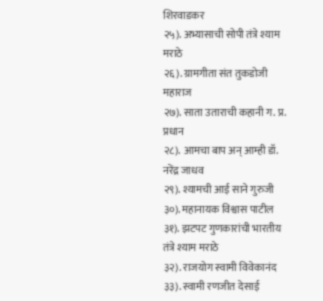शिरवाडकर
२५). अभ्यासाची सोपी तंत्रे श्याम मराठे
२६). ग्रामगीता संत तुकडोजी महाराज
२७). साता उताराची कहानी ग. प्र. प्रधान
२८). आमचा बाप अन् आम्ही डॉ. नरेंद्र जाधव
२९). श्यामची आई साने गुरुजी
३०). महानायक विश्वास पाटील
३१). झटपट गुणकारांची भारतीय तंत्रे श्याम मराठे
३२). राजयोग स्वामी विवेकानंद
३३). स्वामी रणजीत देसाई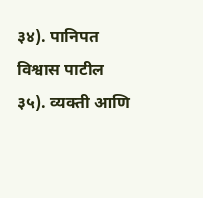३४). पानिपत विश्वास पाटील
३५). व्यक्ती आणि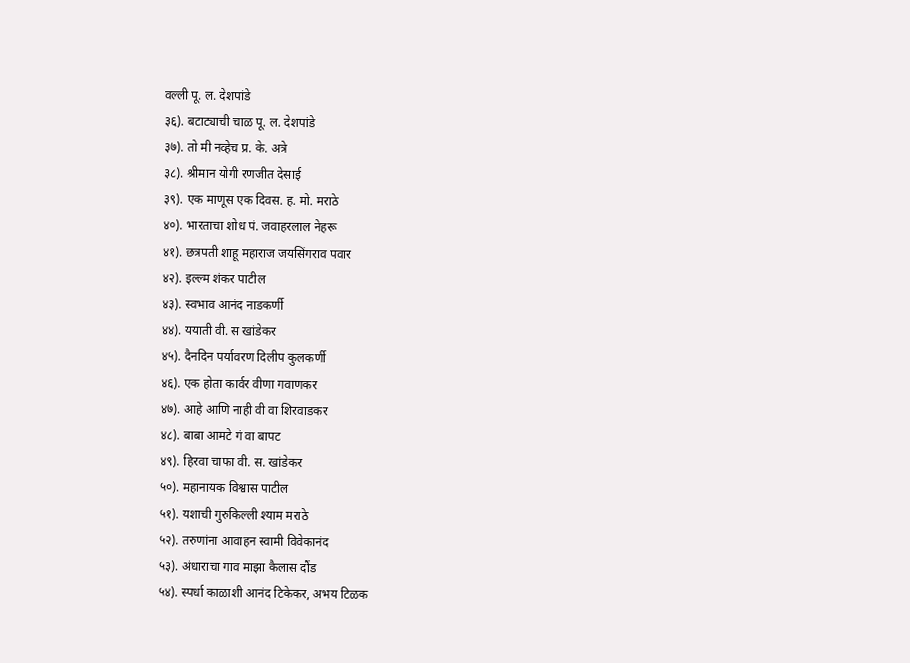वल्ली पू. ल. देशपांडे
३६). बटाट्याची चाळ पू. ल. देशपांडे
३७). तो मी नव्हेच प्र. के. अत्रे
३८). श्रीमान योगी रणजीत देसाई
३९). एक माणूस एक दिवस. ह. मो. मराठे
४०). भारताचा शोध पं. जवाहरलाल नेहरू
४१). छत्रपती शाहू महाराज जयसिंगराव पवार
४२). इल्ल्म शंकर पाटील
४३). स्वभाव आनंद नाडकर्णी
४४). ययाती वी. स खांडेकर
४५). दैनदिन पर्यावरण दिलीप कुलकर्णी
४६). एक होता कार्वर वीणा गवाणकर
४७). आहे आणि नाही वी वा शिरवाडकर
४८). बाबा आमटे गं वा बापट
४९). हिरवा चाफा वी. स. खांडेकर
५०). महानायक विश्वास पाटील
५१). यशाची गुरुकिल्ली श्याम मराठे
५२). तरुणांना आवाहन स्वामी विवेकानंद
५३). अंधाराचा गाव माझा कैलास दौंड
५४). स्पर्धा काळाशी आनंद टिकेकर, अभय टिळक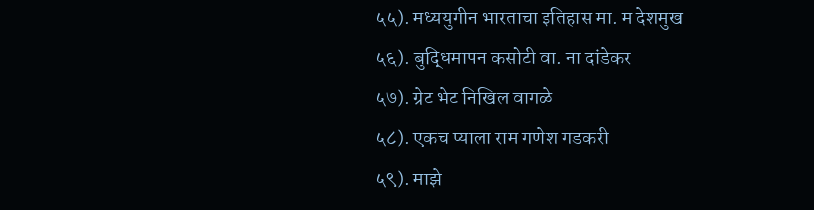५५). मध्ययुगीन भारताचा इतिहास मा. म देशमुख
५६). बुद्धिमापन कसोटी वा. ना दांडेकर
५७). ग्रेट भेट निखिल वागळे
५८). एकच प्याला राम गणेश गडकरी
५९). माझे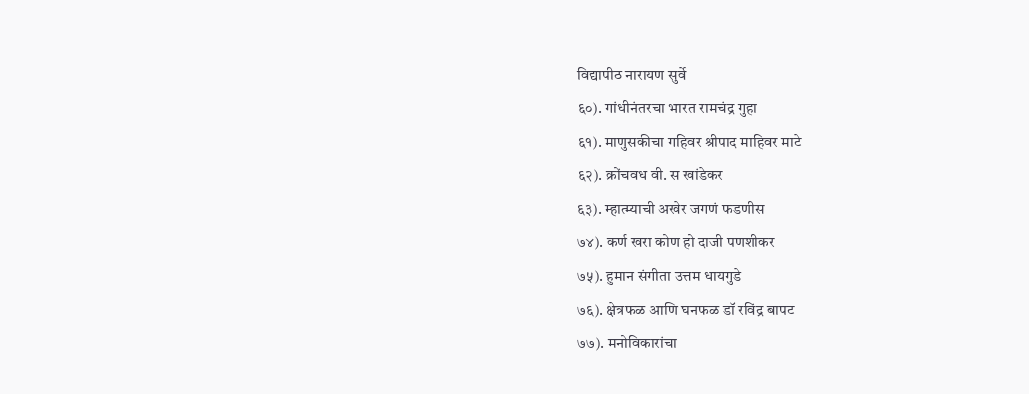विद्यापीठ नारायण सुर्वे
६०). गांधीनंतरचा भारत रामचंद्र गुहा
६१). माणुसकीचा गहिवर श्रीपाद माहिवर माटे
६२). क्रोंचवध वी. स खांडेकर
६३). म्हात्म्याची अखेर जगणं फडणीस
७४). कर्ण खरा कोण हो दाजी पणशीकर
७५). हुमान संगीता उत्तम धायगुडे
७६). क्षेत्रफळ आणि घनफळ डॉ रविंद्र बापट
७७). मनोविकारांचा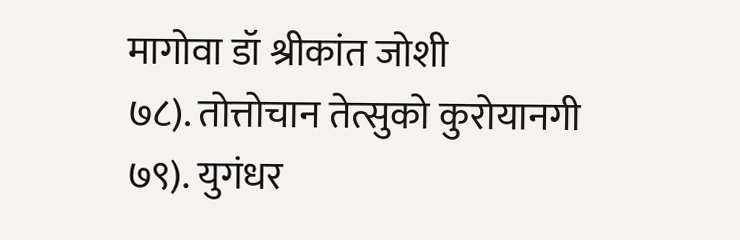मागोवा डॉ श्रीकांत जोशी
७८). तोत्तोचान तेत्सुको कुरोयानगी
७९). युगंधर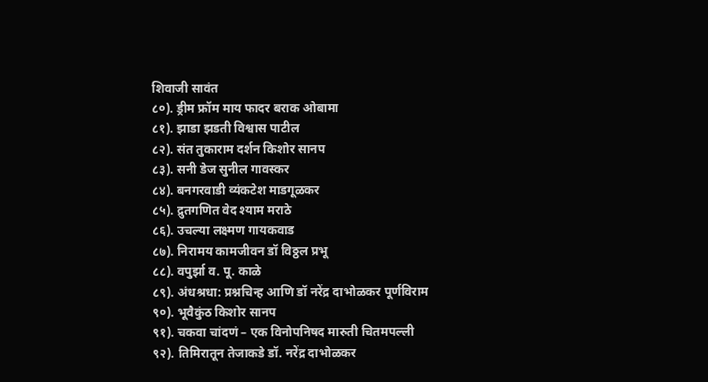शिवाजी सावंत
८०). ड्रीम फ्रॉम माय फादर बराक ओबामा
८१). झाडा झडती विश्वास पाटील
८२). संत तुकाराम दर्शन किशोर सानप
८३). सनी डेज सुनील गावस्कर
८४). बनगरवाडी व्यंकटेश माडगूळकर
८५). द्रुतगणित वेद श्याम मराठे
८६). उचल्या लक्ष्मण गायकवाड
८७). निरामय कामजीवन डॉ विठ्ठल प्रभू
८८). वपुर्झा व. पू. काळे
८९). अंधश्रधा: प्रश्नचिन्ह आणि डॉ नरेंद्र दाभोळकर पूर्णविराम
९०). भूवैकुंठ किशोर सानप
९१). चकवा चांदणं – एक विनोपनिषद मारुती चितमपल्ली
९२). तिमिरातून तेजाकडे डॉ. नरेंद्र दाभोळकर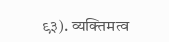९३). व्यक्तिमत्व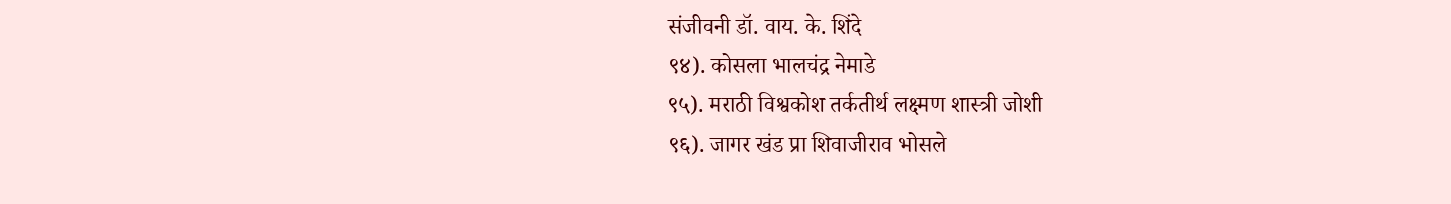संजीवनी डॉ. वाय. के. शिंदे
९४). कोसला भालचंद्र नेमाडे
९५). मराठी विश्वकोश तर्कतीर्थ लक्ष्मण शास्त्री जोशी
९६). जागर खंड प्रा शिवाजीराव भोसले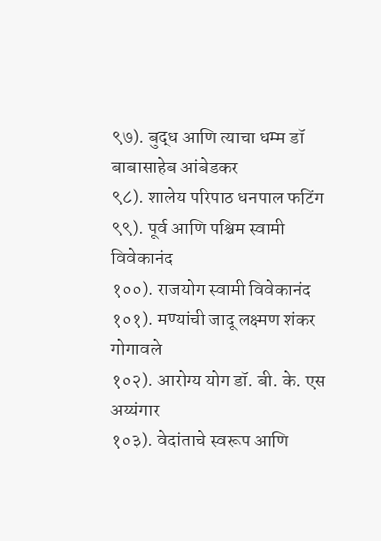९७). बुद्ध आणि त्याचा धम्म डॉ बाबासाहेब आंबेडकर
९८). शालेय परिपाठ धनपाल फटिंग
९९). पूर्व आणि पश्चिम स्वामी विवेकानंद
१००). राजयोग स्वामी विवेकानंद
१०१). मण्यांची जादू लक्ष्मण शंकर गोगावले
१०२). आरोग्य योग डॉ. बी. के. एस अय्यंगार
१०३). वेदांताचे स्वरूप आणि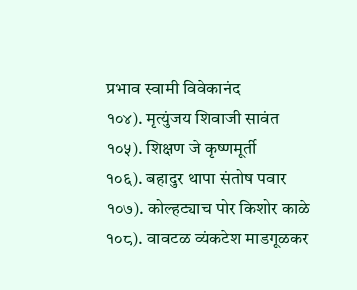प्रभाव स्वामी विवेकानंद
१०४). मृत्युंजय शिवाजी सावंत
१०५). शिक्षण जे कृष्णमूर्ती
१०६). बहादुर थापा संतोष पवार
१०७). कोल्हट्याच पोर किशोर काळे
१०८). वावटळ व्यंकटेश माडगूळकर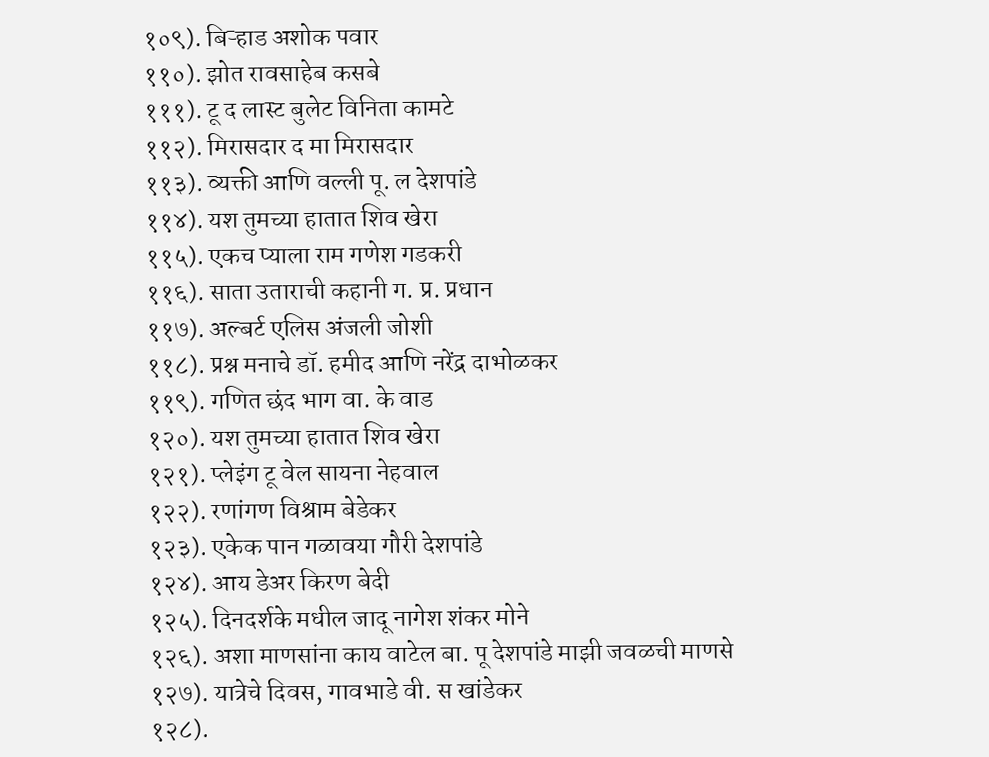१०९). बिऱ्हाड अशोक पवार
११०). झोत रावसाहेब कसबे
१११). टू द लास्ट बुलेट विनिता कामटे
११२). मिरासदार द मा मिरासदार
११३). व्यक्ती आणि वल्ली पू. ल देशपांडे
११४). यश तुमच्या हातात शिव खेरा
११५). एकच प्याला राम गणेश गडकरी
११६). साता उताराची कहानी ग. प्र. प्रधान
११७). अल्बर्ट एलिस अंजली जोशी
११८). प्रश्न मनाचे डॉ. हमीद आणि नरेंद्र दाभोळकर
११९). गणित छंद भाग वा. के वाड
१२०). यश तुमच्या हातात शिव खेरा
१२१). प्लेइंग टू वेल सायना नेहवाल
१२२). रणांगण विश्राम बेडेकर
१२३). एकेक पान गळावया गौरी देशपांडे
१२४). आय डेअर किरण बेदी
१२५). दिनदर्शके मधील जादू नागेश शंकर मोने
१२६). अशा माणसांना काय वाटेल बा. पू देशपांडे माझी जवळची माणसे
१२७). यात्रेचे दिवस, गावभाडे वी. स खांडेकर
१२८).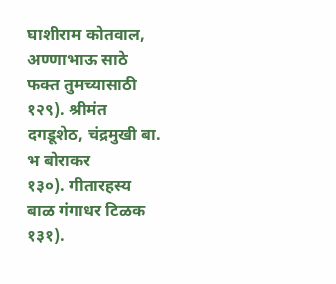घाशीराम कोतवाल, अण्णाभाऊ साठे फक्त तुमच्यासाठी
१२९). श्रीमंत दगडूशेठ, चंद्रमुखी बा. भ बोराकर
१३०). गीतारहस्य बाळ गंगाधर टिळक
१३१).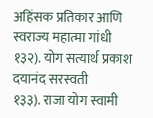अहिंसक प्रतिकार आणि स्वराज्य महात्मा गांधी
१३२). योग सत्यार्थ प्रकाश दयानंद सरस्वती
१३३). राजा योग स्वामी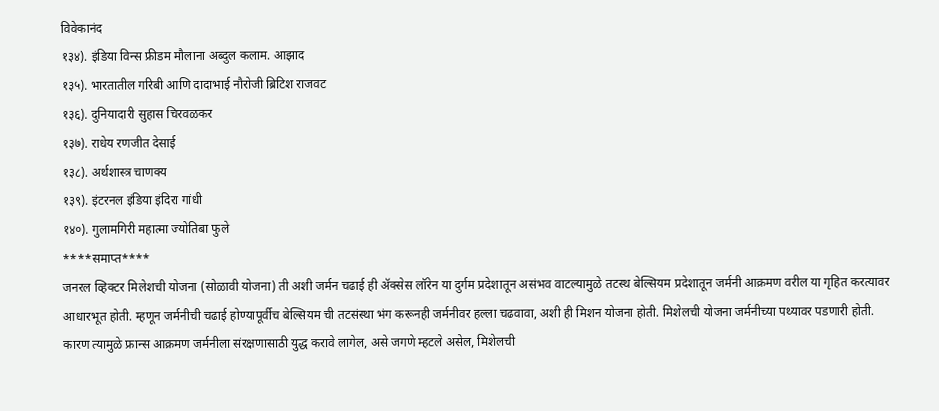विवेकानंद
१३४). इंडिया विन्स फ्रीडम मौलाना अब्दुल कलाम. आझाद
१३५). भारतातील गरिबी आणि दादाभाई नौरोजी ब्रिटिश राजवट
१३६). दुनियादारी सुहास चिरवळकर
१३७). राधेय रणजीत देसाई
१३८). अर्थशास्त्र चाणक्य
१३९). इंटरनल इंडिया इंदिरा गांधी
१४०). गुलामगिरी महात्मा ज्योतिबा फुले
****समाप्त****
जनरल व्हिक्टर मिलेशची योजना (सोळावी योजना) ती अशी जर्मन चढाई ही ॲक्सेस लॉरेन या दुर्गम प्रदेशातून असंभव वाटल्यामुळे तटस्थ बेल्सियम प्रदेशातून जर्मनी आक्रमण वरील या गृहित करत्यावर आधारभूत होती. म्हणून जर्मनीची चढाई होण्यापूर्वीच बेल्सियम ची तटसंस्था भंग करूनही जर्मनीवर हल्ला चढवावा, अशी ही मिशन योजना होती. मिशेलची योजना जर्मनीच्या पथ्यावर पडणारी होती. कारण त्यामुळे फ्रान्स आक्रमण जर्मनीला संरक्षणासाठी युद्ध करावे लागेल, असे जगणे म्हटले असेल, मिशेलची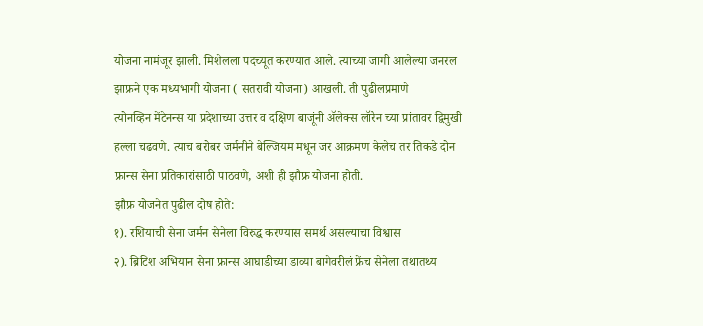योजना नामंजूर झाली. मिशेलला पदच्यूत करण्यात आले. त्याच्या जागी आलेल्या जनरल झाफ्रने एक मध्यभागी योजना ( सतरावी योजना) आखली. ती पुढीलप्रमाणे
त्योनव्हिन मेंटेनन्स या प्रदेशाच्या उत्तर व दक्षिण बाजूंनी ॲलेक्स लॉरेन च्या प्रांतावर द्विमुखी हल्ला चढवणे. त्याच बरोबर जर्मनीने बेल्जियम मधून जर आक्रमण केलेच तर तिकडे दोन फ्रान्स सेना प्रतिकारांसाठी पाठवणे, अशी ही झौफ्र योजना होती.
झौफ्र योजनेत पुढील दोष होते:
१). रशियाची सेना जर्मन सेनेला विरुद्ध करण्यास समर्थ असल्याचा विश्वास
२). ब्रिटिश अभियान सेना फ्रान्स आघाडीच्या डाव्या बागेवरीलं फ्रेंच सेनेला तथातथ्य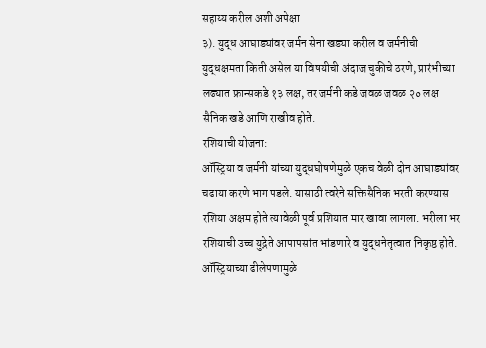सहाय्य करील अशी अपेक्षा
३). युद्ध आघाड्यांवर जर्मन सेना खड्या करील व जर्मनीची युद्धक्षमता किती असेल या विषयीची अंदाज चुकीचे ठरणे, प्रारंभीच्या लढ्यात फ्रान्सकडे १३ लक्ष, तर जर्मनी कडे जवळ जवळ २० लक्ष सैनिक खडे आणि राखीव होते.
रशियाची योजना:
ऑस्ट्रिया व जर्मनी यांच्या युद्धघोषणेमुळे एकच वेळी दोन आघाड्यांवर चढाया करणे भाग पडले. यासाठी त्वरेने सक्तिसैनिक भरती करण्यास रशिया अक्षम होते त्यावेळी पूर्व प्रशियात मार खावा लागला. भरीला भर रशियाची उच्च युद्नेते आपापसांत भांडणारे व युद्धनेतृत्वात निकृष्ठ होते. ऑस्ट्रियाच्या ढीलेपणामुळे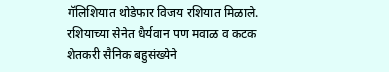गॅलिशियात थोडेफार विजय रशियात मिळाले.
रशियाच्या सेनेत धैर्यवान पण मवाळ व कटक शेतकरी सैनिक बहुसंख्येने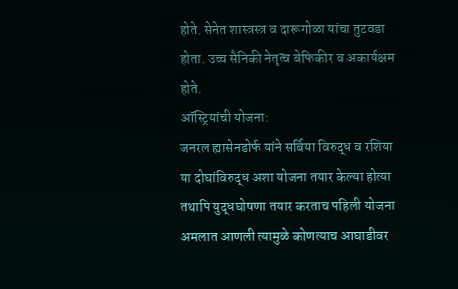होते. सेनेत शास्त्रस्त्र व दारूगोळा यांचा तुटवडा होता. उच्च सैनिकी नेतृत्व बेफिकीर व अकार्यक्षम होते.
ऑस्ट्रियांची योजना:
जनरल ह्यासेनडोर्फ यांने सर्बिया विरुद्ध व रशिया या दोघांविरुद्ध अशा योजना तयार केल्या होत्या तथापि युद्धघोषणा तयार करताच पहिली योजना अमलात आणली त्यामुळे कोणत्याच आघाडीवर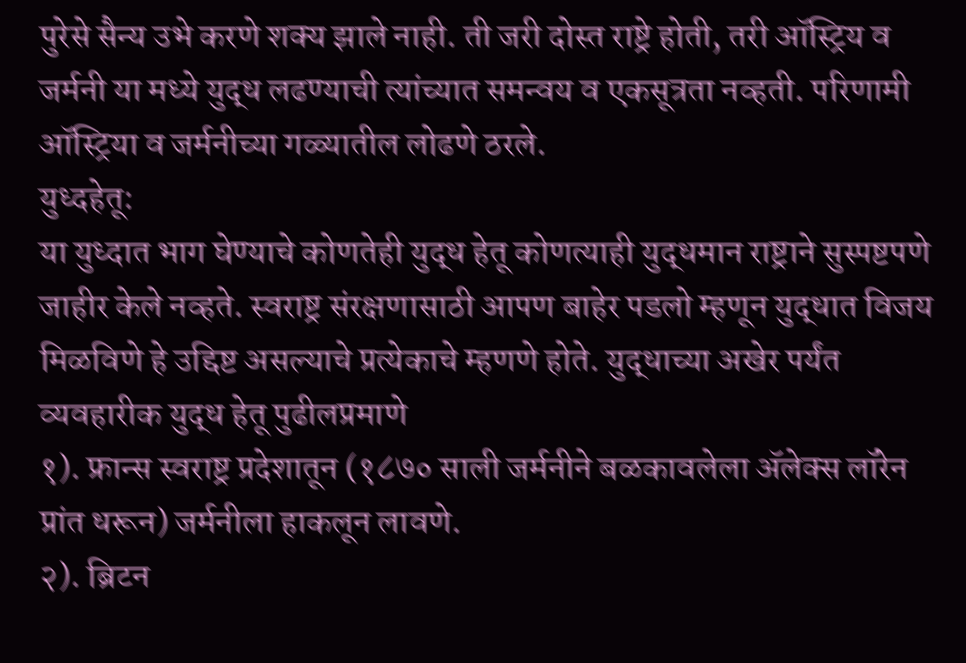पुरेसे सैन्य उभे करणे शक्य झाले नाही. ती जरी दोस्त राष्ट्रे होती, तरी ऑस्ट्रिय व जर्मनी या मध्ये युद्ध लढण्याची त्यांच्यात समन्वय व एकसूत्रता नव्हती. परिणामी ऑस्ट्रिया व जर्मनीच्या गळ्यातील लोढणे ठरले.
युध्दहेतू:
या युध्दात भाग घेण्याचे कोणतेही युद्ध हेतू कोणत्याही युद्धमान राष्ट्राने सुस्पष्टपणे जाहीर केले नव्हते. स्वराष्ट्र संरक्षणासाठी आपण बाहेर पडलो म्हणून युद्धात विजय मिळविणे हे उद्दिष्ट असल्याचे प्रत्येकाचे म्हणणे होते. युद्धाच्या अखेर पर्यंत व्यवहारीक युद्ध हेतू पुढीलप्रमाणे
१). फ्रान्स स्वराष्ट्र प्रदेशातून (१८७० साली जर्मनीने बळकावलेला ॲलेक्स लॉरेन प्रांत धरून) जर्मनीला हाकलून लावणे.
२). ब्रिटन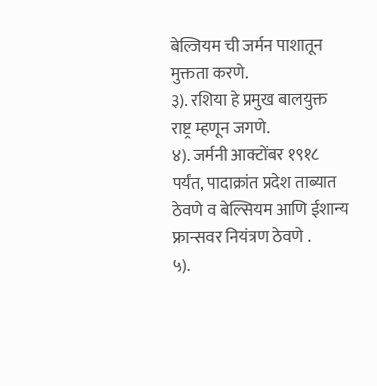बेल्जियम ची जर्मन पाशातून मुक्तता करणे.
३). रशिया हे प्रमुख बालयुक्त राष्ट्र म्हणून जगणे.
४). जर्मनी आक्टोंबर १९१८ पर्यंत, पादाक्रांत प्रदेश ताब्यात ठेवणे व बेल्सियम आणि ईशान्य फ्रान्सवर नियंत्रण ठेवणे .
५).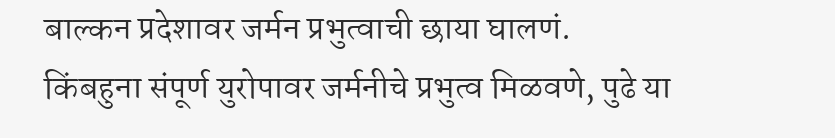बाल्कन प्रदेशावर जर्मन प्रभुत्वाची छाया घालणं. किंबहुना संपूर्ण युरोपावर जर्मनीचे प्रभुत्व मिळवणे, पुढे या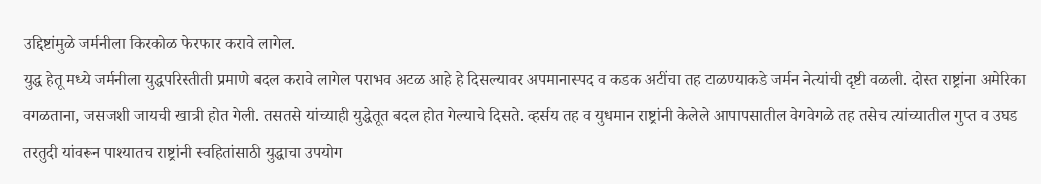उद्दिष्टांमुळे जर्मनीला किरकोळ फेरफार करावे लागेल.
युद्ध हेतू मध्ये जर्मनीला युद्धपरिस्तीती प्रमाणे बदल करावे लागेल पराभव अटळ आहे हे दिसल्यावर अपमानास्पद व कडक अटींचा तह टाळण्याकडे जर्मन नेत्यांची दृष्टी वळली. दोस्त राष्ट्रांना अमेरिका वगळताना, जसजशी जायची खात्री होत गेली. तसतसे यांच्याही युद्धेतूत बदल होत गेल्याचे दिसते. व्हर्सय तह व युधमान राष्ट्रांनी केलेले आपापसातील वेगवेगळे तह तसेच त्यांच्यातील गुप्त व उघड तरतुदी यांवरून पाश्यातच राष्ट्रांनी स्वहितांसाठी युद्धाचा उपयोग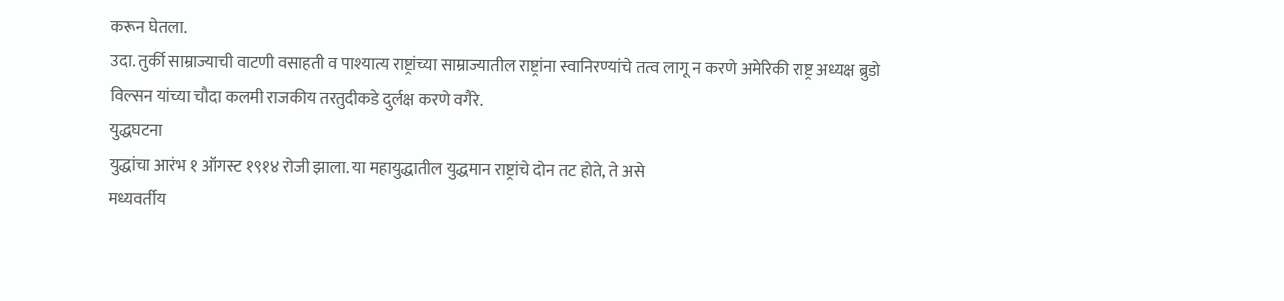करून घेतला.
उदा. तुर्की साम्राज्याची वाटणी वसाहती व पाश्यात्य राष्ट्रांच्या साम्राज्यातील राष्ट्रांना स्वानिरण्यांचे तत्व लागू न करणे अमेरिकी राष्ट्र अध्यक्ष ब्रुडो विल्सन यांच्या चौदा कलमी राजकीय तरतुदीकडे दुर्लक्ष करणे वगैरे.
युद्धघटना
युद्धांचा आरंभ १ ऑगस्ट १९१४ रोजी झाला. या महायुद्धातील युद्धमान राष्ट्रांचे दोन तट होते, ते असे
मध्यवर्तीय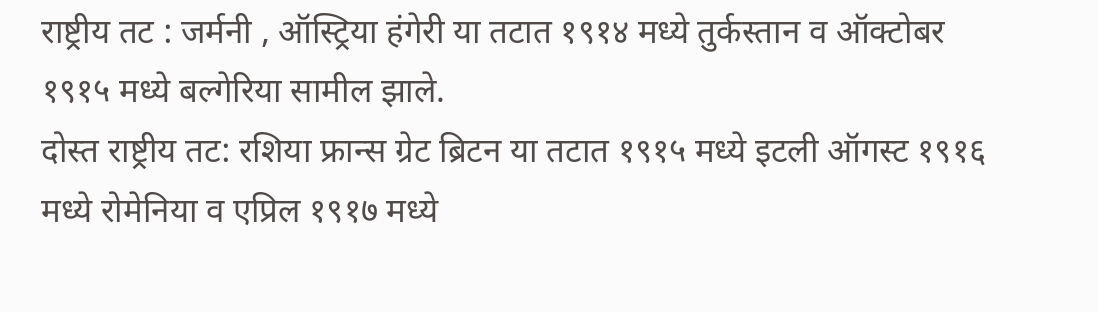राष्ट्रीय तट : जर्मनी , ऑस्ट्रिया हंगेरी या तटात १९१४ मध्ये तुर्कस्तान व ऑक्टोबर १९१५ मध्ये बल्गेरिया सामील झाले.
दोस्त राष्ट्रीय तट: रशिया फ्रान्स ग्रेट ब्रिटन या तटात १९१५ मध्ये इटली ऑगस्ट १९१६ मध्ये रोमेनिया व एप्रिल १९१७ मध्ये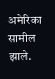अमेरिका सामील झाले.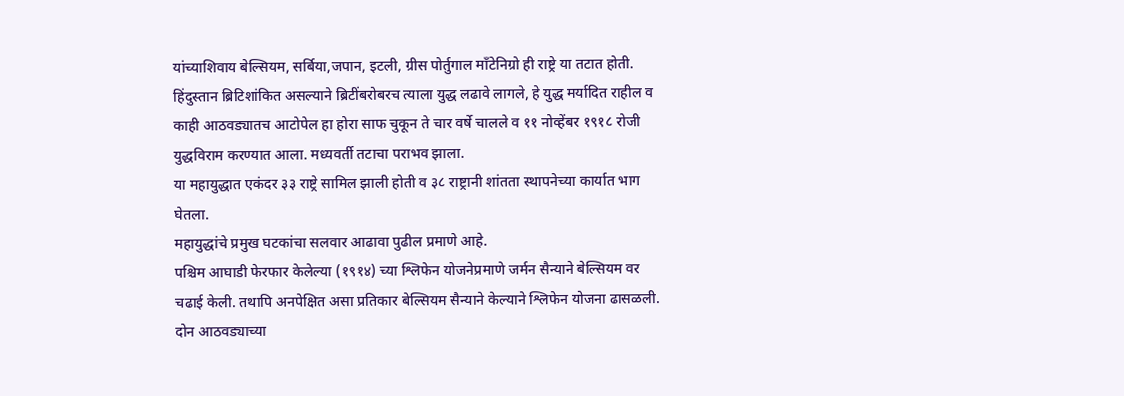यांच्याशिवाय बेल्सियम, सर्बिया,जपान, इटली, ग्रीस पोर्तुगाल माँटेनिग्रो ही राष्ट्रे या तटात होती. हिंदुस्तान ब्रिटिशांकित असल्याने ब्रिटींबरोबरच त्याला युद्ध लढावे लागले, हे युद्ध मर्यादित राहील व काही आठवड्यातच आटोपेल हा होरा साफ चुकून ते चार वर्षे चालले व ११ नोव्हेंबर १९१८ रोजी युद्धविराम करण्यात आला. मध्यवर्ती तटाचा पराभव झाला.
या महायुद्धात एकंदर ३३ राष्ट्रे सामिल झाली होती व ३८ राष्ट्रानी शांतता स्थापनेच्या कार्यात भाग घेतला.
महायुद्धांचे प्रमुख घटकांचा सलवार आढावा पुढील प्रमाणे आहे.
पश्चिम आघाडी फेरफार केलेल्या (१९१४) च्या श्लिफेन योजनेप्रमाणे जर्मन सैन्याने बेल्सियम वर चढाई केली. तथापि अनपेक्षित असा प्रतिकार बेल्सियम सैन्याने केल्याने श्लिफेन योजना ढासळली. दोन आठवड्याच्या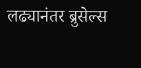लढ्यानंतर ब्रुसेल्स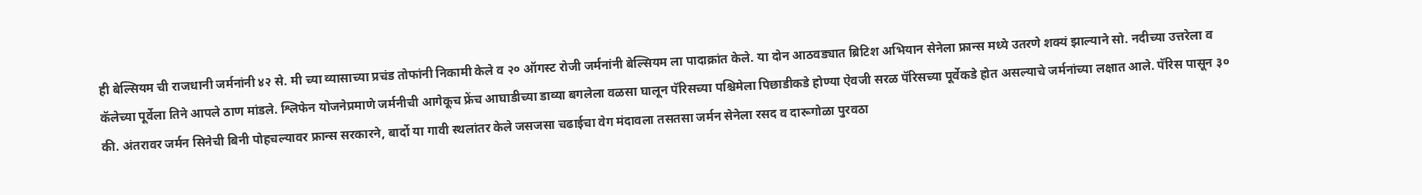ही बेल्सियम ची राजधानी जर्मनांनी ४२ से. मी च्या व्यासाच्या प्रचंड तोफांनी निकामी केले व २० ऑगस्ट रोजी जर्मनांनी बेल्सियम ला पादाक्रांत केले. या दोन आठवड्यात ब्रिटिश अभियान सेनेला फ्रान्स मध्ये उतरणे शक्यं झाल्याने सो. नदीच्या उत्तरेला व कॅलेच्या पूर्वेला तिने आपले ठाण मांडले. श्लिफेन योजनेप्रमाणे जर्मनीची आगेकूच फ्रेंच आघाडीच्या डाव्या बगलेला वळसा घालून पॅरिसच्या पश्चिमेला पिछाडीकडे होण्या ऐवजी सरळ पॅरिसच्या पूर्वेकडे होत असल्याचे जर्मनांच्या लक्षात आले. पॅरिस पासून ३० की. अंतरावर जर्मन सिनेची बिनी पोहचल्यावर फ्रान्स सरकारने, बार्दो या गावी स्थलांतर केले जसजसा चढाईचा वेग मंदावला तसतसा जर्मन सेनेला रसद व दारूगोळा पुरवठा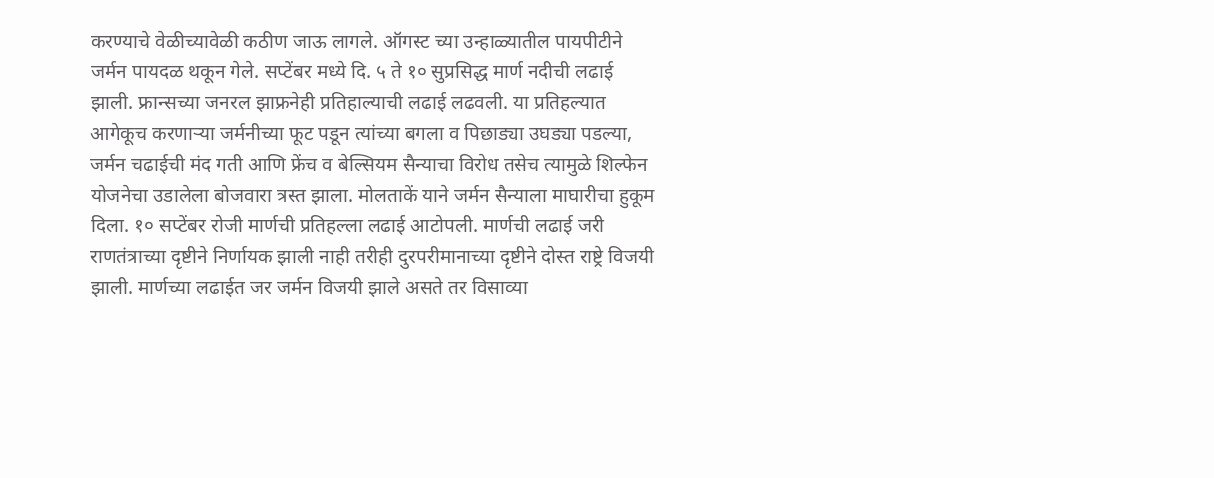करण्याचे वेळीच्यावेळी कठीण जाऊ लागले. ऑगस्ट च्या उन्हाळ्यातील पायपीटीने जर्मन पायदळ थकून गेले. सप्टेंबर मध्ये दि. ५ ते १० सुप्रसिद्ध मार्ण नदीची लढाई झाली. फ्रान्सच्या जनरल झाफ्रनेही प्रतिहाल्याची लढाई लढवली. या प्रतिहल्यात आगेकूच करणाऱ्या जर्मनीच्या फूट पडून त्यांच्या बगला व पिछाड्या उघड्या पडल्या, जर्मन चढाईची मंद गती आणि फ्रेंच व बेल्सियम सैन्याचा विरोध तसेच त्यामुळे शिल्फेन योजनेचा उडालेला बोजवारा त्रस्त झाला. मोलताकें याने जर्मन सैन्याला माघारीचा हुकूम दिला. १० सप्टेंबर रोजी मार्णची प्रतिहल्ला लढाई आटोपली. मार्णची लढाई जरी राणतंत्राच्या दृष्टीने निर्णायक झाली नाही तरीही दुरपरीमानाच्या दृष्टीने दोस्त राष्ट्रे विजयी झाली. मार्णच्या लढाईत जर जर्मन विजयी झाले असते तर विसाव्या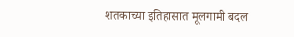शतकाच्या इतिहासात मूलगामी बदल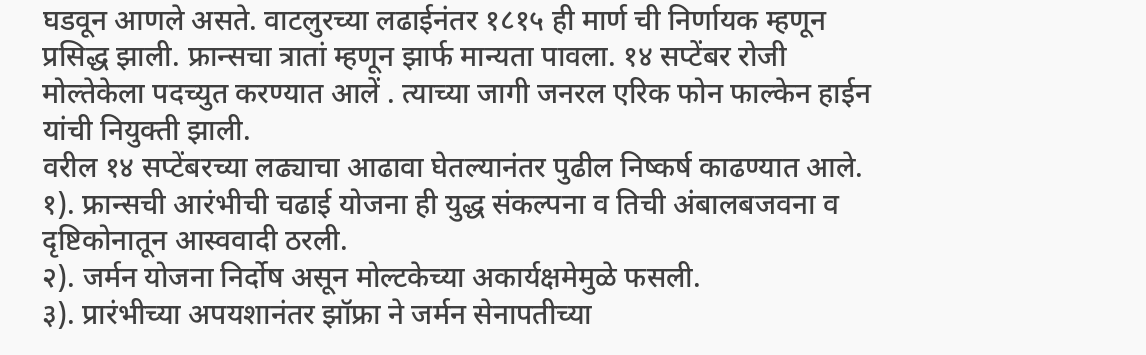घडवून आणले असते. वाटलुरच्या लढाईनंतर १८१५ ही मार्ण ची निर्णायक म्हणून प्रसिद्ध झाली. फ्रान्सचा त्रातां म्हणून झार्फ मान्यता पावला. १४ सप्टेंबर रोजी मोल्तेकेला पदच्युत करण्यात आलें . त्याच्या जागी जनरल एरिक फोन फाल्केन हाईन यांची नियुक्ती झाली.
वरील १४ सप्टेंबरच्या लढ्याचा आढावा घेतल्यानंतर पुढील निष्कर्ष काढण्यात आले.
१). फ्रान्सची आरंभीची चढाई योजना ही युद्ध संकल्पना व तिची अंबालबजवना व दृष्टिकोनातून आस्ववादी ठरली.
२). जर्मन योजना निर्दोष असून मोल्टकेच्या अकार्यक्षमेमुळे फसली.
३). प्रारंभीच्या अपयशानंतर झॉफ्रा ने जर्मन सेनापतीच्या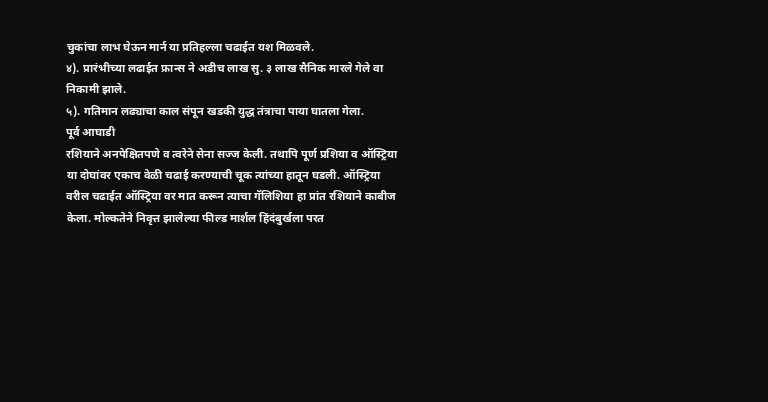चुकांचा लाभ घेऊन मार्न या प्रतिहल्ला चढाईत यश मिळवले.
४). प्रारंभीच्या लढाईत फ्रान्स ने अडीच लाख सु. ३ लाख सैनिक मारले गेले वा निकामी झाले.
५). गतिमान लढ्याचा काल संपून खडकी युद्ध तंत्राचा पाया घातला गेला.
पूर्व आघाडी
रशियाने अनपेक्षितपणे व त्वरेने सेना सज्ज केली. तथापि पूर्ण प्रशिया व ऑस्ट्रिया या दोघांवर एकाच वेळी चढाई करण्याची चूक त्यांच्या हातून घडली. ऑस्ट्रिया वरील चढाईत ऑस्ट्रिया वर मात करून त्याचा गॅलिशिया हा प्रांत रशियाने काबीज केला. मोल्कतेने निवृत्त झालेल्या फील्ड मार्शल हिंदंबुर्खला परत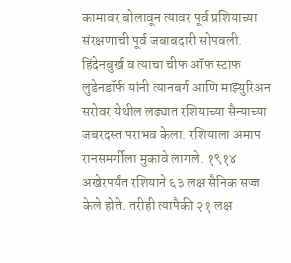कामावर बोलावून त्यावर पूर्व प्रशियाच्या संरक्षणाची पूर्व जबाबदारी सोपवली. हिंदेनबुर्ख व त्याचा चीफ ऑफ स्टाफ लुडेनडॉर्फ यांनी त्यानबर्ग आणि माझ्युरिअन सरोवर येथील लढ्यात रशियाच्या सैन्याच्या जबरदस्त पराभव केला. रशियाला अमाप रानसमर्गीला मुकावे लागले. १९१४ अखेरपर्यंत रशियाने ६३ लक्ष सैनिक सज्ज केले होते. तरीही त्यापैकी २१ लक्ष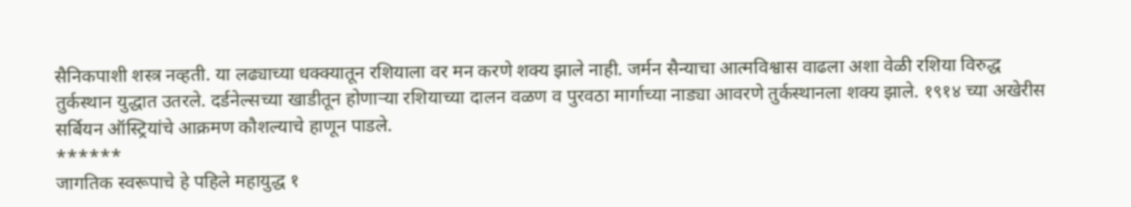सैनिकपाशी शस्त्र नव्हती. या लढ्याच्या धक्क्यातून रशियाला वर मन करणे शक्य झाले नाही. जर्मन सैन्याचा आत्मविश्वास वाढला अशा वेळी रशिया विरुद्ध तुर्कस्थान युद्धात उतरले. दर्डनेल्सच्या खाडीतून होणाऱ्या रशियाच्या दालन वळण व पुरवठा मार्गाच्या नाड्या आवरणे तुर्कस्थानला शक्य झाले. १९१४ च्या अखेरीस सर्बियन ऑस्ट्रियांचे आक्रमण कौशल्याचे हाणून पाडले.
******
जागतिक स्वरूपाचे हे पहिले महायुद्ध १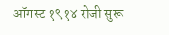ऑगस्ट १९१४ रोजी सुरू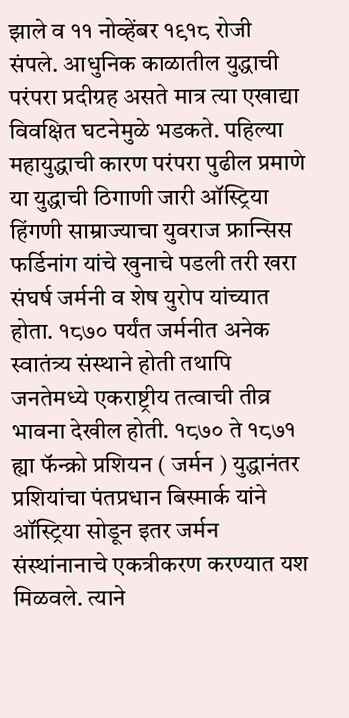झाले व ११ नोव्हेंबर १९१८ रोजी संपले. आधुनिक काळातील युद्धाची परंपरा प्रदीग्रह असते मात्र त्या एखाद्या विवक्षित घटनेमुळे भडकते. पहिल्या महायुद्धाची कारण परंपरा पुढील प्रमाणे या युद्धाची ठिगाणी जारी ऑस्ट्रिया हिंगणी साम्राज्याचा युवराज फ्रान्सिस फर्डिनांग यांचे खुनाचे पडली तरी खरा संघर्ष जर्मनी व शेष युरोप यांच्यात होता. १८७० पर्यंत जर्मनीत अनेक स्वातंत्र्य संस्थाने होती तथापि जनतेमध्ये एकराष्ट्रीय तत्वाची तीव्र भावना देखील होती. १८७० ते १८७१ ह्या फॅन्क्रो प्रशियन ( जर्मन ) युद्धानंतर प्रशियांचा पंतप्रधान बिस्मार्क यांने ऑस्ट्रिया सोडून इतर जर्मन संस्थांनानाचे एकत्रीकरण करण्यात यश मिळवले. त्याने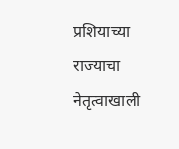प्रशियाच्या राज्याचा नेतृत्वाखाली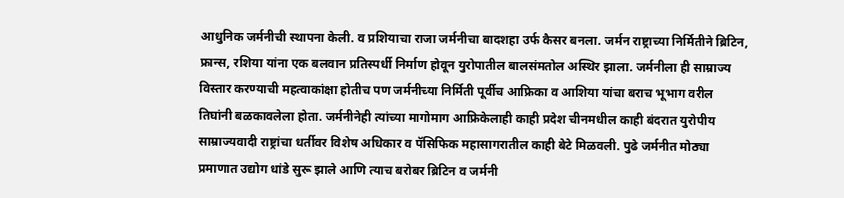आधुनिक जर्मनीची स्थापना केली. व प्रशियाचा राजा जर्मनीचा बादशहा उर्फ कैसर बनला. जर्मन राष्ट्राच्या निर्मितीने ब्रिटिन, फ्रान्स, रशिया यांना एक बलवान प्रतिस्पर्धी निर्माण होवून युरोपातील बालसंमतोल अस्थिर झाला. जर्मनीला ही साम्राज्य विस्तार करण्याची महत्वाकांक्षा होतीच पण जर्मनीच्या निर्मिती पूर्वीच आफ्रिका व आशिया यांचा बराच भूभाग वरील तिघांनी बळकावलेला होता. जर्मनीनेही त्यांच्या मागोमाग आफ्रिकेलाही काही प्रदेश चीनमधील काही बंदरात युरोपीय साम्राज्यवादी राष्ट्रांचा धर्तीवर विशेष अधिकार व पॅसिफिक महासागरातील काही बेटे मिळवली. पुढे जर्मनीत मोठ्या प्रमाणात उद्योग धांडे सुरू झाले आणि त्याच बरोबर ब्रिटिन व जर्मनी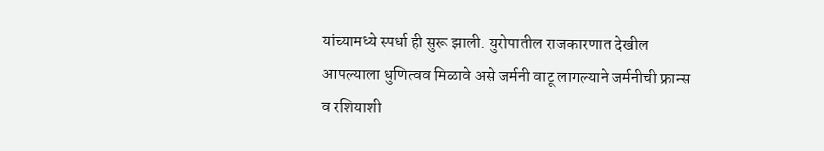यांच्यामध्ये स्पर्धा ही सुरू झाली. युरोपातील राजकारणात देखील आपल्याला धुणित्वव मिळावे असे जर्मनी वाटू लागल्याने जर्मनीची फ्रान्स व रशियाशी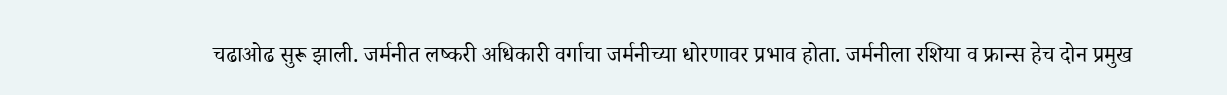चढाओढ सुरू झाली. जर्मनीत लष्करी अधिकारी वर्गाचा जर्मनीच्या धोरणावर प्रभाव होता. जर्मनीला रशिया व फ्रान्स हेच दोन प्रमुख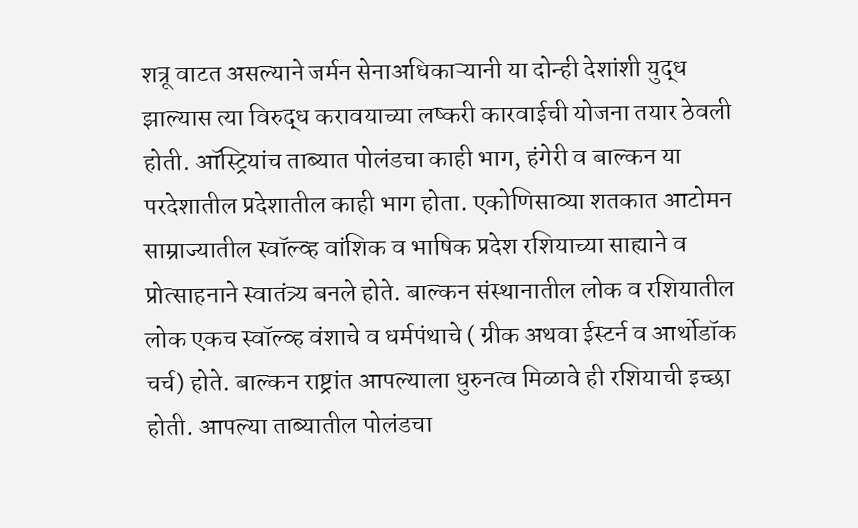शत्रू वाटत असल्याने जर्मन सेनाअधिकाऱ्यानी या दोन्ही देशांशी युद्ध झाल्यास त्या विरुद्ध करावयाच्या लष्करी कारवाईची योजना तयार ठेवली होती. ऑस्ट्रियांच ताब्यात पोलंडचा काही भाग, हंगेरी व बाल्कन या परदेशातील प्रदेशातील काही भाग होता. एकोणिसाव्या शतकात आटोमन साम्राज्यातील स्वॉल्व्ह वांशिक व भाषिक प्रदेश रशियाच्या साह्याने व प्रोत्साहनाने स्वातंत्र्य बनले होते. बाल्कन संस्थानातील लोक व रशियातील लोक एकच स्वॉल्व्ह वंशाचे व धर्मपंथाचे ( ग्रीक अथवा ईस्टर्न व आर्थोडॉक चर्च) होते. बाल्कन राष्ट्रांत आपल्याला धुरुनत्व मिळावे ही रशियाची इच्छा होती. आपल्या ताब्यातील पोलंडचा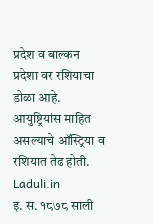प्रदेश व बाल्कन प्रदेशा वर रशियाचा डोळा आहे. आयुष्ट्रियांस माहित असल्याचे ऑस्ट्रिया व रशियात तेढ होती. Laduli.in
इ. स. १८७८ साली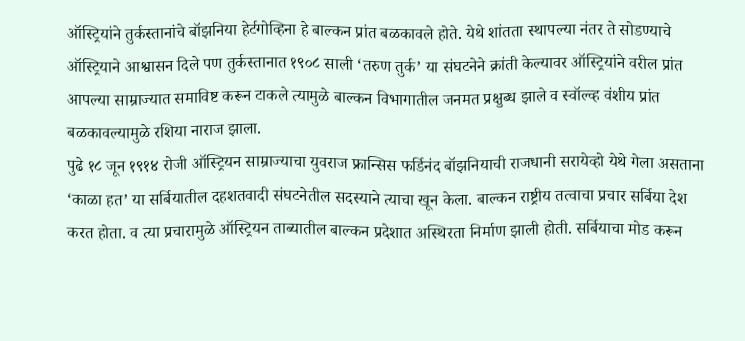ऑस्ट्रियांने तुर्कस्तानांचे बॉझनिया हेर्टगोव्हिना हे बाल्कन प्रांत बळकावले होते. येथे शांतता स्थापल्या नंतर ते सोडण्याचे ऑस्ट्रियाने आश्वासन दिले पण तुर्कस्तानात १९०८ साली ‘तरुण तुर्क’ या संघटनेने क्रांती केल्यावर ऑस्ट्रियांने वरील प्रांत आपल्या साम्राज्यात समाविष्ट करून टाकले त्यामुळे बाल्कन विभागातील जनमत प्रक्षुब्ध झाले व स्वॉल्व्ह वंशीय प्रांत बळकावल्यामुळे रशिया नाराज झाला.
पुढे १८ जून १९१४ रोजी ऑस्ट्रियन साम्राज्याचा युवराज फ्रान्सिस फर्डिनंद बॉझनियाची राजधानी सरायेव्हो येथे गेला असताना ‘काळा हत’ या सर्बियातील दहशतवादी संघटनेतील सदस्याने त्याचा खून केला. बाल्कन राष्ट्रीय तत्वाचा प्रचार सर्बिया देश करत होता. व त्या प्रचारामुळे ऑस्ट्रियन ताब्यातील बाल्कन प्रदेशात अस्थिरता निर्माण झाली होती. सर्बियाचा मोड करून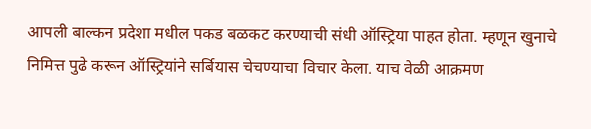आपली बाल्कन प्रदेशा मधील पकड बळकट करण्याची संधी ऑस्ट्रिया पाहत होता. म्हणून खुनाचे निमित्त पुढे करून ऑस्ट्रियांने सर्बियास चेचण्याचा विचार केला. याच वेळी आक्रमण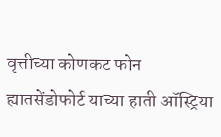वृत्तीच्या कोणकट फोन ह्यातसेंडोफोर्ट याच्या हाती ऑस्ट्रिया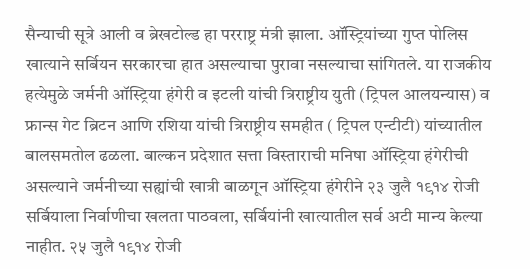सैन्याची सूत्रे आली व ब्रेखटोल्ड हा परराष्ट्र मंत्री झाला. ऑस्ट्रियांच्या गुप्त पोलिस खात्याने सर्बियन सरकारचा हात असल्याचा पुरावा नसल्याचा सांगितले. या राजकीय हत्येमुळे जर्मनी ऑस्ट्रिया हंगेरी व इटली यांची त्रिराष्ट्रीय युती (ट्रिपल आलयन्यास) व फ्रान्स गेट ब्रिटन आणि रशिया यांची त्रिराष्ट्रीय समहीत ( ट्रिपल एन्टीटी) यांच्यातील बालसमतोल ढळला. बाल्कन प्रदेशात सत्ता विस्ताराची मनिषा ऑस्ट्रिया हंगेरीची असल्याने जर्मनीच्या सह्यांची खात्री बाळगून ऑस्ट्रिया हंगेरीने २३ जुलै १९१४ रोजी सर्बियाला निर्वाणीचा खलता पाठवला, सर्बियांनी खात्यातील सर्व अटी मान्य केल्या नाहीत. २५ जुलै १९१४ रोजी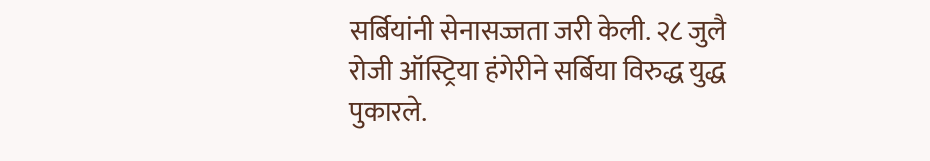सर्बियांनी सेनासज्जता जरी केली. २८ जुलै रोजी ऑस्ट्रिया हंगेरीने सर्बिया विरुद्ध युद्ध पुकारले.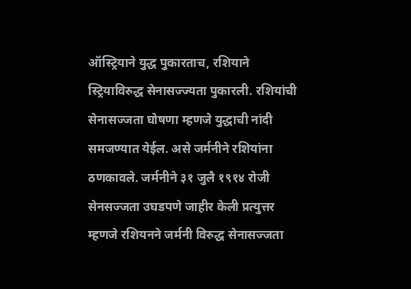ऑस्ट्रियाने युद्ध पुकारताच, रशियाने स्ट्रियाविरुद्ध सेनासज्ज्यता पुकारली. रशियांची सेनासज्जता घोषणा म्हणजे युद्धाची नांदी समजण्यात येईल. असे जर्मनीने रशियांना ठणकावले. जर्मनीने ३१ जुलै १९१४ रोजी सेनसज्जता उघडपणे जाहीर केली प्रत्युत्तर म्हणजे रशियनने जर्मनी विरुद्ध सेनासज्जता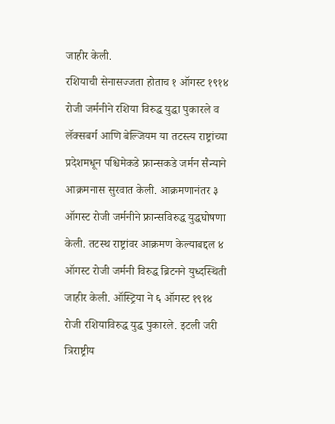जाहीर केली.
रशियाची सेनासज्जता होताच १ ऑगस्ट १९१४ रोजी जर्मनीने रशिया विरुद्ध युद्धा पुकारले व लॅक्सबर्ग आणि बेल्जियम या तटस्त्य राष्ट्रांच्या प्रदेशमधून पश्चिमेकडे फ्रान्सकडे जर्मन सैन्याने आक्रमनास सुरवात केली. आक्रमणानंतर ३ ऑगस्ट रोजी जर्मनीने फ्रान्सविरुद्ध युद्धघोषणा केली. तटस्थ राष्ट्रांवर आक्रमण केल्याबद्दल ४ ऑगस्ट रोजी जर्मनी विरुद्ध ब्रिटनने युध्दस्थिती जाहीर केली. ऑस्ट्रिया ने ६ ऑगस्ट १९१४ रोजी रशियाविरुद्ध युद्ध पुकारले. इटली जरी त्रिराष्ट्रीय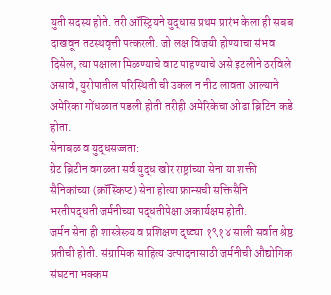युती सदस्य होते. तरी ऑस्ट्रियने युद्धास प्रथम प्रारंभ केला ही सबब दाखवून तटस्थवृत्ती पत्करली. जो लक्ष विजयी होण्याचा संभव दिसेल, त्या पक्षाला मिळण्याचे वाट पाहण्याचे असे इटलीने ठरविले असावे, युरोपातील परिस्थिती ची उकल न नीट लावता आल्याने अमेरिका गोंधळात पडली होती तरीही अमेरिकेचा ओढा ब्रिटिन कडे होता.
सेनाबळ व युद्धसज्जता:
ग्रेट ब्रिटीन वगळता सर्व युद्ध खोर राष्ट्रांच्या सेना या शक्ती सैनिकांच्या (क्रॉस्किप्ट) सेना होत्या फ्रान्सची सक्तिसैनि भरतीपद्धती जर्मनीच्या पद्धतीपेक्षा अकार्यक्षम होती.
जर्मन सेना ही शास्त्रेस्त्र्य व प्रशिक्षण दृष्ट्या १९१४ साली सर्वात श्रेष्ठ प्रतीची होती. संग्रामिक साहित्य उत्पादनासाठी जर्मनीची औद्योगिक संघटना भक्कम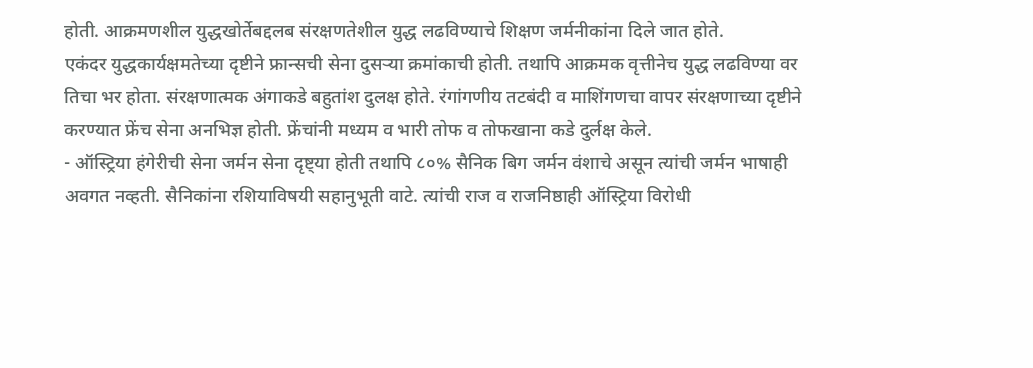होती. आक्रमणशील युद्धखोर्तेबद्दलब संरक्षणतेशील युद्ध लढविण्याचे शिक्षण जर्मनीकांना दिले जात होते.
एकंदर युद्धकार्यक्षमतेच्या दृष्टीने फ्रान्सची सेना दुसऱ्या क्रमांकाची होती. तथापि आक्रमक वृत्तीनेच युद्ध लढविण्या वर तिचा भर होता. संरक्षणात्मक अंगाकडे बहुतांश दुलक्ष होते. रंगांगणीय तटबंदी व माशिंगणचा वापर संरक्षणाच्या दृष्टीने करण्यात फ्रेंच सेना अनभिज्ञ होती. फ्रेंचांनी मध्यम व भारी तोफ व तोफखाना कडे दुर्लक्ष केले.
- ऑस्ट्रिया हंगेरीची सेना जर्मन सेना दृष्ट्या होती तथापि ८०% सैनिक बिग जर्मन वंशाचे असून त्यांची जर्मन भाषाही अवगत नव्हती. सैनिकांना रशियाविषयी सहानुभूती वाटे. त्यांची राज व राजनिष्ठाही ऑस्ट्रिया विरोधी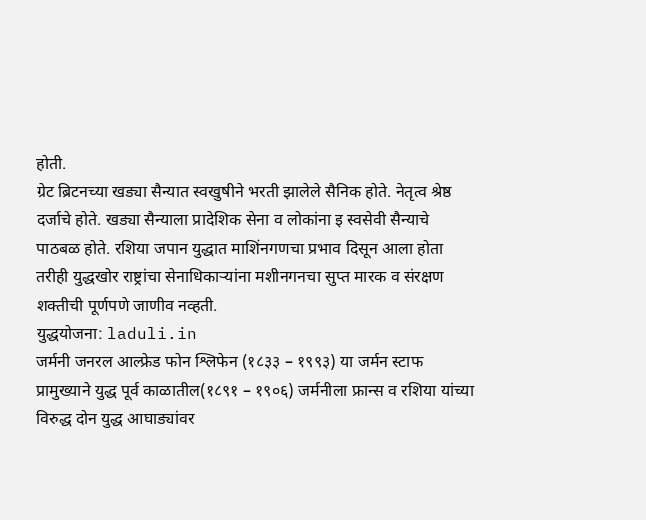होती.
ग्रेट ब्रिटनच्या खड्या सैन्यात स्वखुषीने भरती झालेले सैनिक होते. नेतृत्व श्रेष्ठ दर्जाचे होते. खड्या सैन्याला प्रादेशिक सेना व लोकांना इ स्वसेवी सैन्याचे पाठबळ होते. रशिया जपान युद्धात माशिंनगणचा प्रभाव दिसून आला होता तरीही युद्धखोर राष्ट्रांचा सेनाधिकाऱ्यांना मशीनगनचा सुप्त मारक व संरक्षण शक्तीची पूर्णपणे जाणीव नव्हती.
युद्धयोजना: laduli.in
जर्मनी जनरल आल्फ्रेड फोन श्लिफेन (१८३३ – १९९३) या जर्मन स्टाफ प्रामुख्याने युद्ध पूर्व काळातील(१८९१ – १९०६) जर्मनीला फ्रान्स व रशिया यांच्या विरुद्ध दोन युद्ध आघाड्यांवर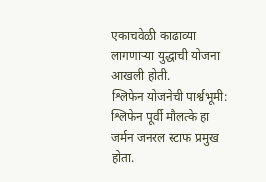एकाचवेळी काढाव्या लागणाऱ्या युद्धाची योजना आखली होती.
श्लिफेन योजनेची पार्श्वभूमी:
श्लिफेन पूर्वी मौलत्के हा जर्मन जनरल स्टाफ प्रमुख होता.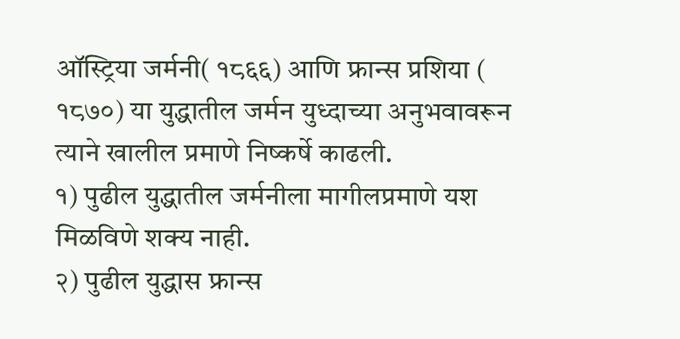ऑस्ट्रिया जर्मनी( १८६६) आणि फ्रान्स प्रशिया ( १८७०) या युद्धातील जर्मन युध्दाच्या अनुभवावरून त्याने खालील प्रमाणे निष्कर्षे काढली.
१) पुढील युद्धातील जर्मनीला मागीलप्रमाणे यश मिळविणे शक्य नाही.
२) पुढील युद्धास फ्रान्स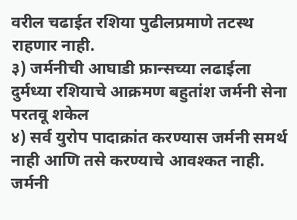वरील चढाईत रशिया पुढीलप्रमाणे तटस्थ राहणार नाही.
३) जर्मनीची आघाडी फ्रान्सच्या लढाईला दुर्मध्या रशियाचे आक्रमण बहुतांश जर्मनी सेना परतवू शकेल
४) सर्व युरोप पादाक्रांत करण्यास जर्मनी समर्थ नाही आणि तसे करण्याचे आवश्कत नाही. जर्मनी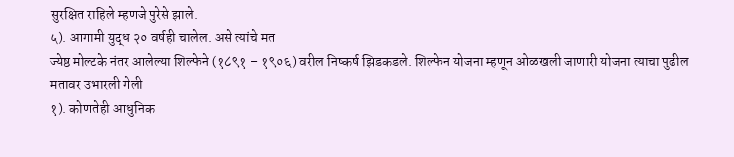सुरक्षित राहिले म्हणजे पुरेसे झाले.
५). आगामी युद्ध २० वर्षही चालेल. असे त्यांचे मत
ज्येष्ठ मोल्टके नंतर आलेल्या शिल्फेने (१८९१ – १९०६) वरील निष्कर्ष झिडकडले. शिल्फेन योजना म्हणून ओळखली जाणारी योजना त्याचा पुढील मतावर उभारली गेली
१). कोणतेही आधुनिक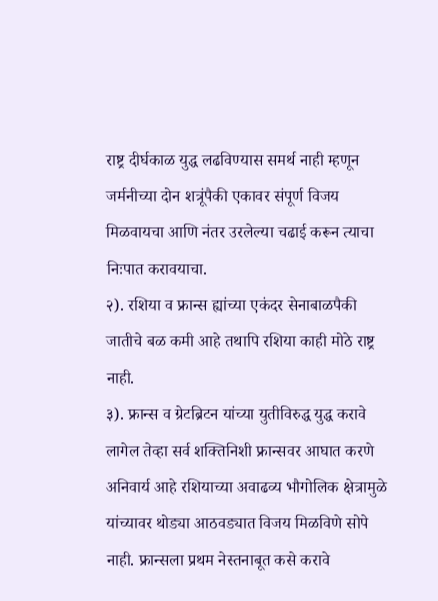राष्ट्र दीर्घकाळ युद्ध लढविण्यास समर्थ नाही म्हणून जर्मनीच्या दोन शत्रूंपैकी एकावर संपूर्ण विजय मिळवायचा आणि नंतर उरलेल्या चढाई करून त्याचा निःपात करावयाचा.
२). रशिया व फ्रान्स ह्यांच्या एकंदर सेनाबाळपैकी जातीचे बळ कमी आहे तथापि रशिया काही मोठे राष्ट्र नाही.
३). फ्रान्स व ग्रेटब्रिटन यांच्या युतीविरुद्ध युद्ध करावे लागेल तेव्हा सर्व शक्तिनिशी फ्रान्सवर आघात करणे अनिवार्य आहे रशियाच्या अवाढव्य भौगोलिक क्षेत्रामुळे यांच्यावर थोड्या आठवड्यात विजय मिळविणे सोपे नाही. फ्रान्सला प्रथम नेस्तनाबूत कसे करावे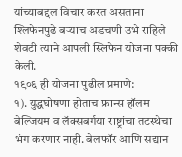यांच्याबद्दल विचार करत असताना श्लिफेनपुढे बऱ्याच अडचणी उभे राहिले शेवटी त्याने आपली स्लिफेन योजना पक्की केली.
१९०६ ही योजना पुढील प्रमाणे:
१). युद्धघोषणा होताच फ्रान्स हॉलम बेल्जियम व लॅक्सबर्गया राष्ट्रांचा तटस्थेचा भंग करणार नाही. बेलफॉर आणि सद्यान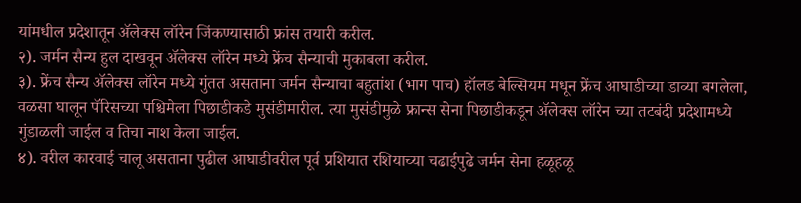यांमधील प्रदेशातून ॲलेक्स लॉरेन जिंकण्यासाठी फ्रांस तयारी करील.
२). जर्मन सैन्य हुल दाखवून ॲलेक्स लॉरेन मध्ये फ्रेंच सैन्याची मुकाबला करील.
३). फ्रेंच सैन्य ॲलेक्स लॉरेन मध्ये गुंतत असताना जर्मन सैन्याचा बहुतांश (भाग पाच) हॉलड बेल्सियम मधून फ्रेंच आघाडीच्या डाव्या बगलेला, वळसा घालून पॅरिसच्या पश्चिमेला पिछाडीकडे मुसंडीमारील. त्या मुसंडीमुळे फ्रान्स सेना पिछाडीकडून ॲलेक्स लॉरेन च्या तटबंदी प्रदेशामध्ये गुंडाळली जाईल व तिचा नाश केला जाईल.
४). वरील कारवाई चालू असताना पुढील आघाडीवरील पूर्व प्रशियात रशियाच्या चढाईपुढे जर्मन सेना हळूहळू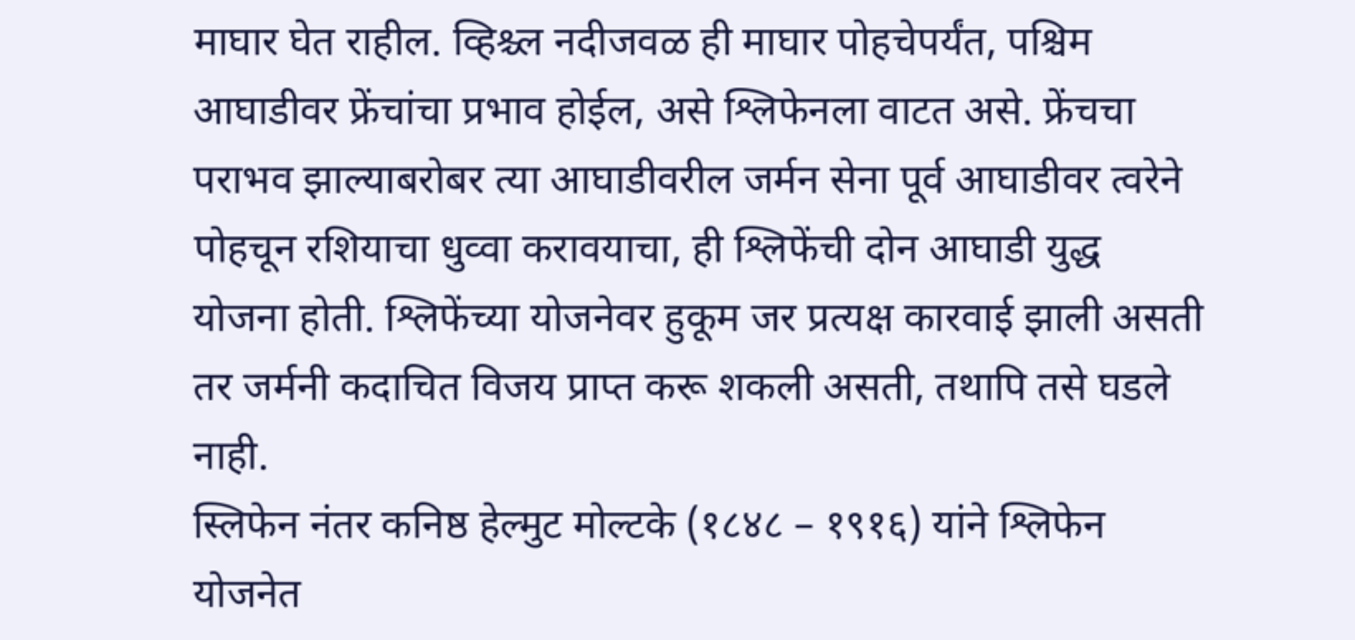माघार घेत राहील. व्हिश्च्ल नदीजवळ ही माघार पोहचेपर्यंत, पश्चिम आघाडीवर फ्रेंचांचा प्रभाव होईल, असे श्लिफेनला वाटत असे. फ्रेंचचा पराभव झाल्याबरोबर त्या आघाडीवरील जर्मन सेना पूर्व आघाडीवर त्वरेने पोहचून रशियाचा धुव्वा करावयाचा, ही श्लिफेंची दोन आघाडी युद्ध योजना होती. श्लिफेंच्या योजनेवर हुकूम जर प्रत्यक्ष कारवाई झाली असती तर जर्मनी कदाचित विजय प्राप्त करू शकली असती, तथापि तसे घडले नाही.
स्लिफेन नंतर कनिष्ठ हेल्मुट मोल्टके (१८४८ – १९१६) यांने श्लिफेन योजनेत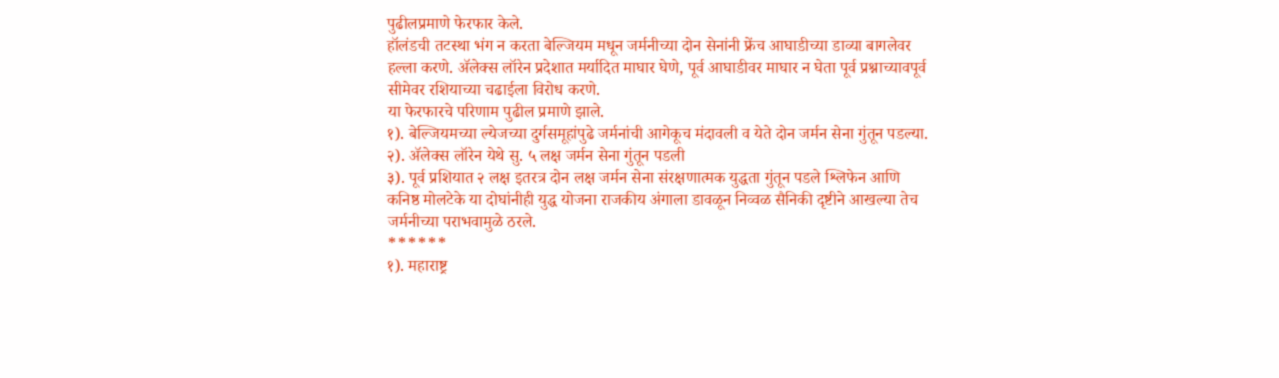पुढीलप्रमाणे फेरफार केले.
हॉलंडची तटस्था भंग न करता बेल्जियम मधून जर्मनीच्या दोन सेनांनी फ्रेंच आघाडीच्या डाव्या बागलेवर हल्ला करणे. ॲलेक्स लॉरेन प्रदेशात मर्यादित माघार घेणे, पूर्व आघाडीवर माघार न घेता पूर्व प्रश्नाच्यावपूर्व सीमेवर रशियाच्या चढाईला विरोध करणे.
या फेरफारचे परिणाम पुढील प्रमाणे झाले.
१). बेल्जियमच्या ल्येजच्या दुर्गसमूहांपुढे जर्मनांची आगेकूच मंदावली व येते दोन जर्मन सेना गुंतून पडल्या.
२). ॲलेक्स लॉरेन येथे सु. ५ लक्ष जर्मन सेना गुंतून पडली
३). पूर्व प्रशियात २ लक्ष इतरत्र दोन लक्ष जर्मन सेना संरक्षणात्मक युद्धता गुंतून पडले श्लिफेन आणि कनिष्ठ मोलटेके या दोघांनीही युद्ध योजना राजकीय अंगाला डावळून निव्वळ सैनिकी दृष्टीने आखल्या तेच जर्मनीच्या पराभवामुळे ठरले.
******
१). महाराष्ट्र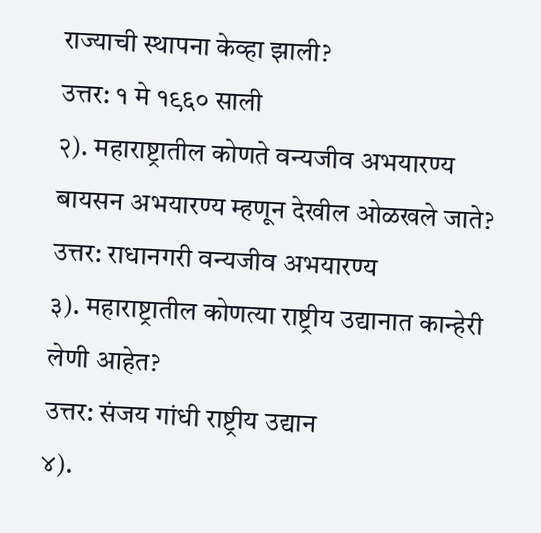राज्याची स्थापना केव्हा झाली?
उत्तर: १ मे १९६० साली
२). महाराष्ट्रातील कोणते वन्यजीव अभयारण्य बायसन अभयारण्य म्हणून देखील ओळखले जाते?
उत्तर: राधानगरी वन्यजीव अभयारण्य
३). महाराष्ट्रातील कोणत्या राष्ट्रीय उद्यानात कान्हेरी लेणी आहेत?
उत्तर: संजय गांधी राष्ट्रीय उद्यान
४).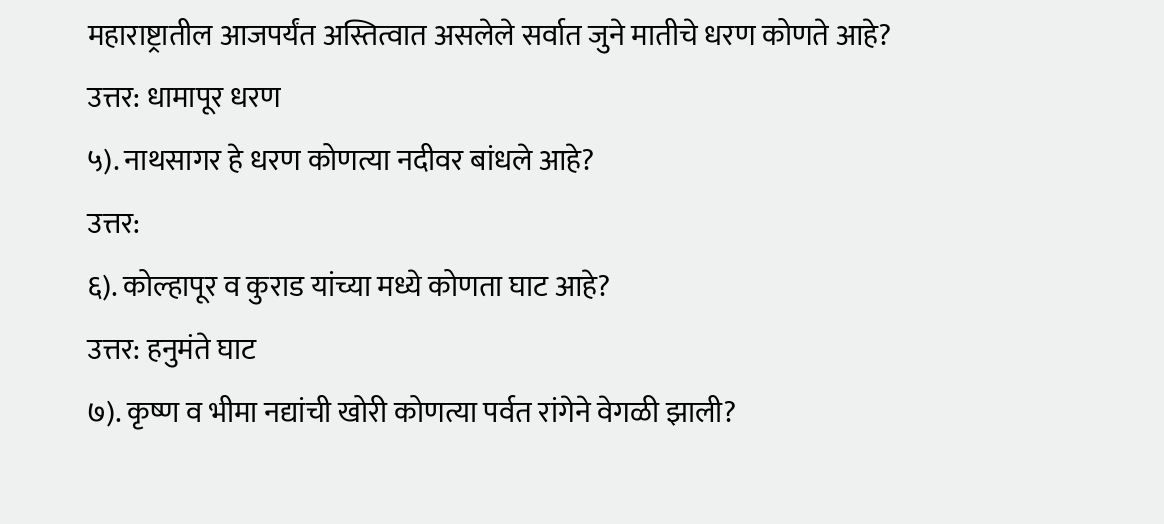महाराष्ट्रातील आजपर्यंत अस्तित्वात असलेले सर्वात जुने मातीचे धरण कोणते आहे?
उत्तर: धामापूर धरण
५). नाथसागर हे धरण कोणत्या नदीवर बांधले आहे?
उत्तर:
६). कोल्हापूर व कुराड यांच्या मध्ये कोणता घाट आहे?
उत्तर: हनुमंते घाट
७). कृष्ण व भीमा नद्यांची खोरी कोणत्या पर्वत रांगेने वेगळी झाली?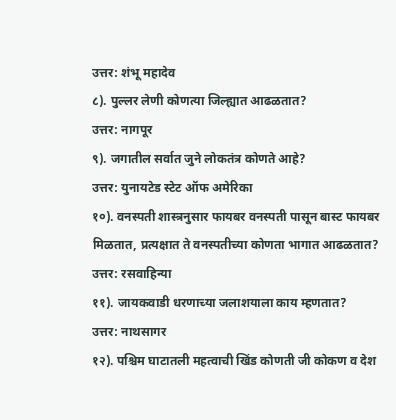उत्तर: शंभू महादेव
८). पुल्लर लेणी कोणत्या जिल्ह्यात आढळतात?
उत्तर: नागपूर
९). जगातील सर्वात जुने लोकतंत्र कोणते आहे?
उत्तर: युनायटेड स्टेट ऑफ अमेरिका
१०). वनस्पती शास्त्रनुसार फायबर वनस्पती पासून बास्ट फायबर मिळतात, प्रत्यक्षात ते वनस्पतीच्या कोणता भागात आढळतात?
उत्तर: रसवाहिन्या
११). जायकवाडी धरणाच्या जलाशयाला काय म्हणतात?
उत्तर: नाथसागर
१२). पश्चिम घाटातली महत्वाची खिंड कोणती जी कोकण व देश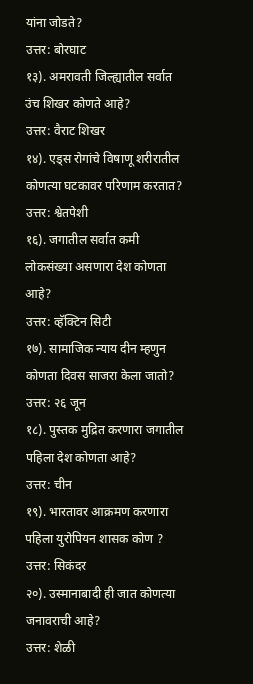यांना जोडते?
उत्तर: बोरघाट
१३). अमरावती जिल्ह्यातील सर्वात उंच शिखर कोणते आहे?
उत्तर: वैराट शिखर
१४). एड्स रोगांचे विषाणू शरीरातील कोणत्या घटकावर परिणाम करतात?
उत्तर: श्वेतपेशी
१६). जगातील सर्वात कमी लोकसंख्या असणारा देश कोणता आहे?
उत्तर: व्हॅक्टिन सिटी
१७). सामाजिक न्याय दीन म्हणुन कोणता दिवस साजरा केला जातो?
उत्तर: २६ जून
१८). पुस्तक मुद्रित करणारा जगातील पहिला देश कोणता आहे?
उत्तर: चीन
१९). भारतावर आक्रमण करणारा पहिला युरोपियन शासक कोण ?
उत्तर: सिकंदर
२०). उस्मानाबादी ही जात कोणत्या जनावराची आहे?
उत्तर: शेळी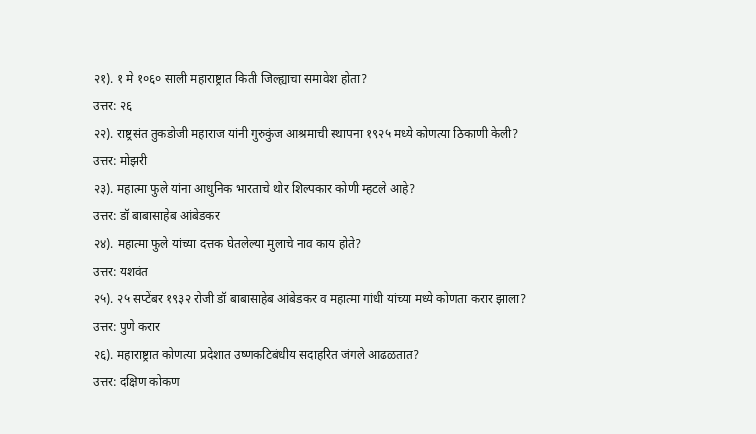२१). १ मे १०६० साली महाराष्ट्रात किती जिल्ह्याचा समावेश होता?
उत्तर: २६
२२). राष्ट्रसंत तुकडोजी महाराज यांनी गुरुकुंज आश्रमाची स्थापना १९२५ मध्ये कोणत्या ठिकाणी केली?
उत्तर: मोझरी
२३). महात्मा फुले यांना आधुनिक भारताचे थोर शिल्पकार कोणी म्हटले आहे?
उत्तर: डॉ बाबासाहेब आंबेडकर
२४). महात्मा फुले यांच्या दत्तक घेतलेल्या मुलाचे नाव काय होते?
उत्तर: यशवंत
२५). २५ सप्टेंबर १९३२ रोजी डॉ बाबासाहेब आंबेडकर व महात्मा गांधी यांच्या मध्ये कोणता करार झाला?
उत्तर: पुणे करार
२६). महाराष्ट्रात कोणत्या प्रदेशात उष्णकटिबंधीय सदाहरित जंगले आढळतात?
उत्तर: दक्षिण कोकण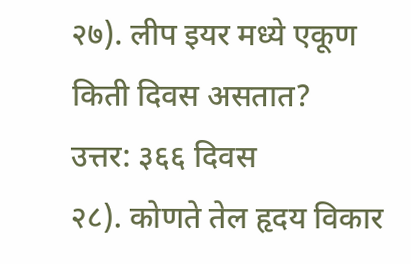२७). लीप इयर मध्ये एकूण किती दिवस असतात?
उत्तर: ३६६ दिवस
२८). कोणते तेल हृदय विकार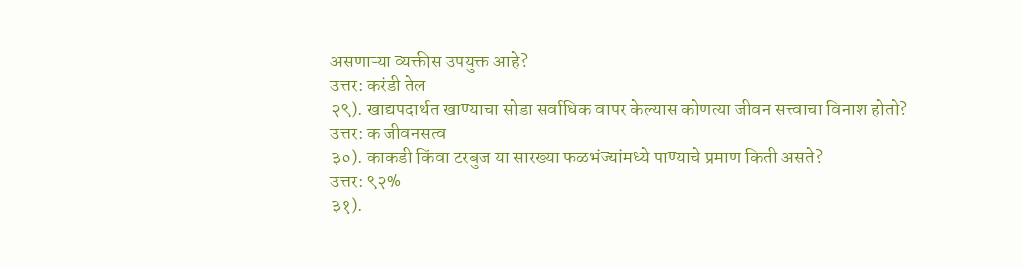असणाऱ्या व्यक्तीस उपयुक्त आहे?
उत्तर: करंडी तेल
२९). खाद्यपदार्थत खाण्याचा सोडा सर्वाधिक वापर केल्यास कोणत्या जीवन सत्त्वाचा विनाश होतो?
उत्तर: क जीवनसत्व
३०). काकडी किंवा टरबुज या सारख्या फळभंज्यांमध्ये पाण्याचे प्रमाण किती असते?
उत्तर: ९२%
३१).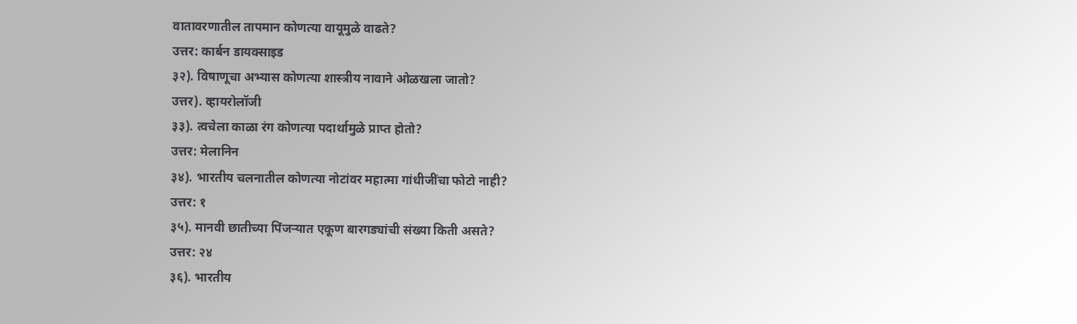वातावरणातील तापमान कोणत्या वायूमुळे वाढते?
उत्तर: कार्बन डायक्साइड
३२). विषाणूचा अभ्यास कोणत्या शास्त्रीय नावाने ओळखला जातो?
उत्तर). व्हायरोलॉजी
३३). त्वचेला काळा रंग कोणत्या पदार्थामुळे प्राप्त होतो?
उत्तर: मेलानिन
३४). भारतीय चलनातील कोणत्या नोटांवर महात्मा गांधीजींचा फोटो नाही?
उत्तर: १
३५). मानवी छातीच्या पिंजऱ्यात एकूण बारगड्यांची संख्या किती असते?
उत्तर: २४
३६). भारतीय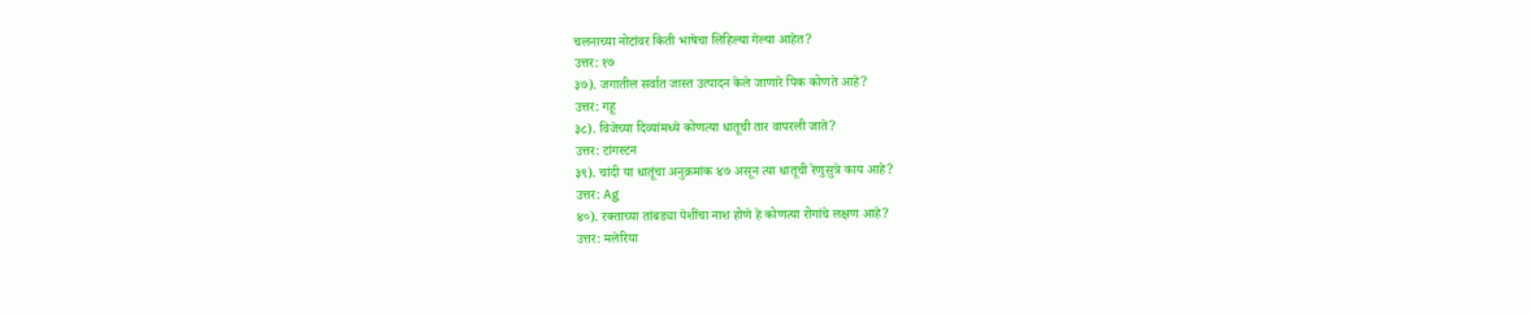चलनाच्या नोटांवर किती भाषेचा लिहिल्या गेल्या आहेत?
उत्तर: १७
३७). जगातील सर्वात जास्त उत्पादन केले जाणारे पिक कोणते आहे?
उत्तर: गहू
३८). विजेच्या दिव्यांमध्ये कोणत्या धातूची तार वापरली जाते?
उत्तर: टांगस्टन
३९). चांदी या धातूंचा अनुक्रमांक ४७ असून त्या धातूची रेणुसुत्रे काय आहे?
उत्तर: Ag
४०). रक्ताच्या तांबड्या पेशींचा नाश होणे हे कोणत्या रोगांचे लक्षण आहे?
उत्तर: मलेरिया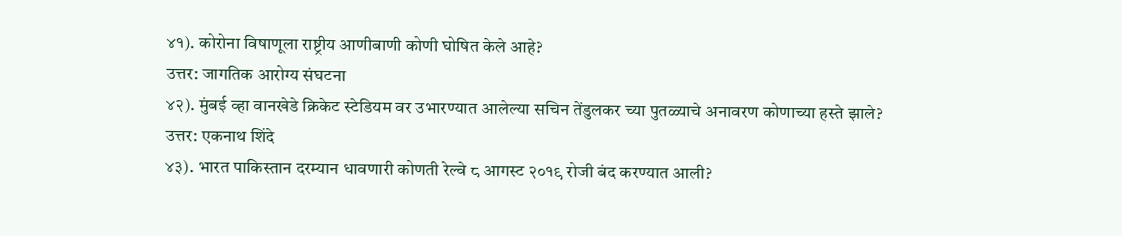४१). कोरोना विषाणूला राष्ट्रीय आणीबाणी कोणी घोषित केले आहे?
उत्तर: जागतिक आरोग्य संघटना
४२). मुंबई व्हा वानखेडे क्रिकेट स्टेडियम वर उभारण्यात आलेल्या सचिन तेंडुलकर च्या पुतळ्याचे अनावरण कोणाच्या हस्ते झाले?
उत्तर: एकनाथ शिंदे
४३). भारत पाकिस्तान दरम्यान धावणारी कोणती रेल्वे ८ आगस्ट २०१९ रोजी बंद करण्यात आली?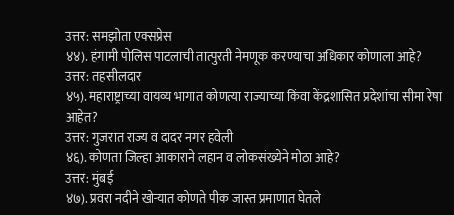उत्तर: समझोता एक्सप्रेस
४४). हंगामी पोलिस पाटलाची तात्पुरती नेमणूक करण्याचा अधिकार कोणाला आहे?
उत्तर: तहसीलदार
४५). महाराष्ट्राच्या वायव्य भागात कोणत्या राज्याच्या किंवा केंद्रशासित प्रदेशांचा सीमा रेषा आहेत?
उत्तर: गुजरात राज्य व दादर नगर हवेली
४६). कोणता जिल्हा आकाराने लहान व लोकसंख्येने मोठा आहे?
उत्तर: मुंबई
४७). प्रवरा नदीने खोऱ्यात कोणते पीक जास्त प्रमाणात घेतले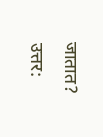जातात?
उत्तर: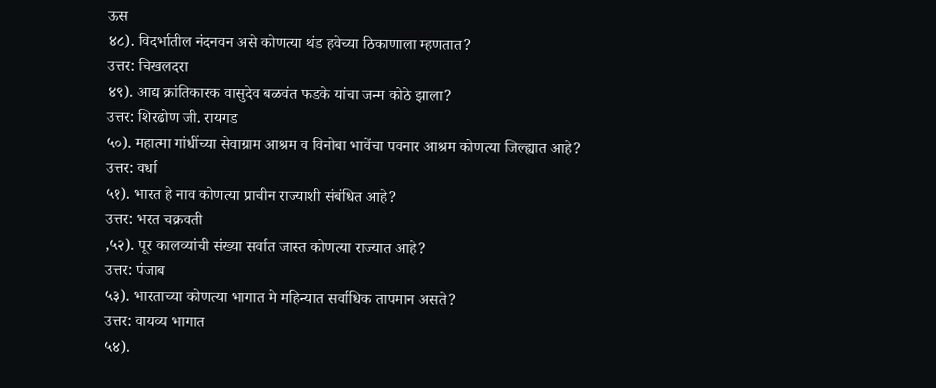ऊस
४८). विदर्भातील नंदनवन असे कोणत्या थंड हवेच्या ठिकाणाला म्हणतात?
उत्तर: चिखलदरा
४९). आद्य क्रांतिकारक वासुदेव बळवंत फडके यांचा जन्म कोठे झाला?
उत्तर: शिरढोण जी. रायगड
५०). महात्मा गांधींच्या सेवाग्राम आश्रम व विनोबा भावेंचा पवनार आश्रम कोणत्या जिल्ह्यात आहे?
उत्तर: वर्धा
५१). भारत हे नाव कोणत्या प्राचीन राज्याशी संबंधित आहे?
उत्तर: भरत चक्रवती
,५२). पूर कालव्यांची संख्या सर्वात जास्त कोणत्या राज्यात आहे?
उत्तर: पंजाब
५३). भारताच्या कोणत्या भागात मे महिन्यात सर्वाधिक तापमान असते?
उत्तर: वायव्य भागात
५४).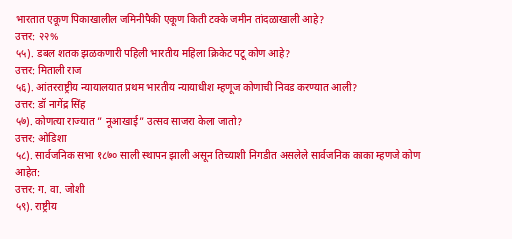भारतात एकूण पिकाखालील जमिनीपैकी एकूण किती टक्के जमीन तांदळाखाली आहे?
उत्तर: २२%
५५). डबल शतक झळकणारी पहिली भारतीय महिला क्रिकेट पटू कोण आहे?
उत्तर: मिताली राज
५६). आंतरराष्ट्रीय न्यायालयात प्रथम भारतीय न्यायाधीश म्हणूज कोणाची निवड करण्यात आली?
उत्तर: डॉ नागेंद्र सिंह
५७). कोणत्या राज्यात ” नूआखाई” उत्सव साजरा केला जातो?
उत्तर: ओडिशा
५८). सार्वजनिक सभा १८७० साली स्थापन झाली असून तिच्याशी निगडीत असलेले सार्वजनिक काका म्हणजे कोण आहेत:
उत्तर: ग. वा. जोशी
५९). राष्ट्रीय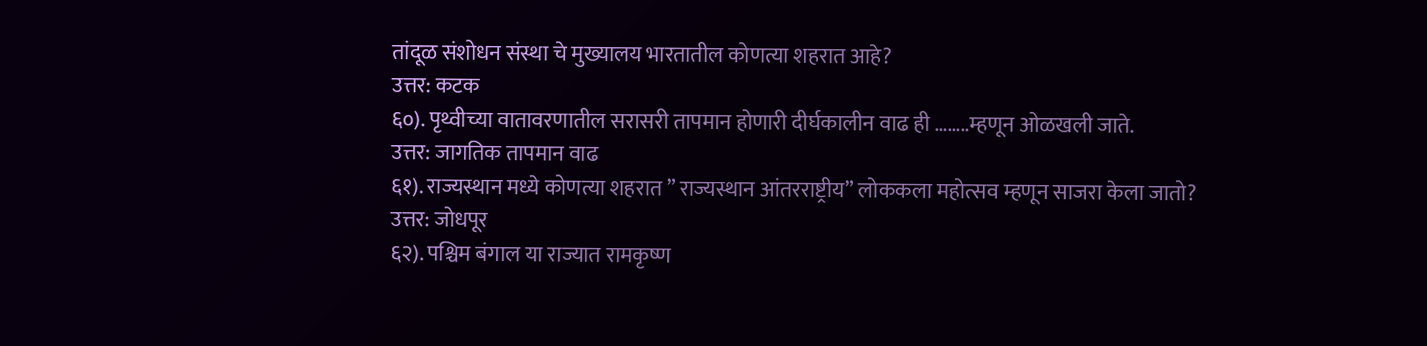तांदूळ संशोधन संस्था चे मुख्यालय भारतातील कोणत्या शहरात आहे?
उत्तर: कटक
६०). पृथ्वीच्या वातावरणातील सरासरी तापमान होणारी दीर्घकालीन वाढ ही ……..म्हणून ओळखली जाते.
उत्तर: जागतिक तापमान वाढ
६१). राज्यस्थान मध्ये कोणत्या शहरात ” राज्यस्थान आंतरराष्ट्रीय” लोककला महोत्सव म्हणून साजरा केला जातो?
उत्तर: जोधपूर
६२). पश्चिम बंगाल या राज्यात रामकृष्ण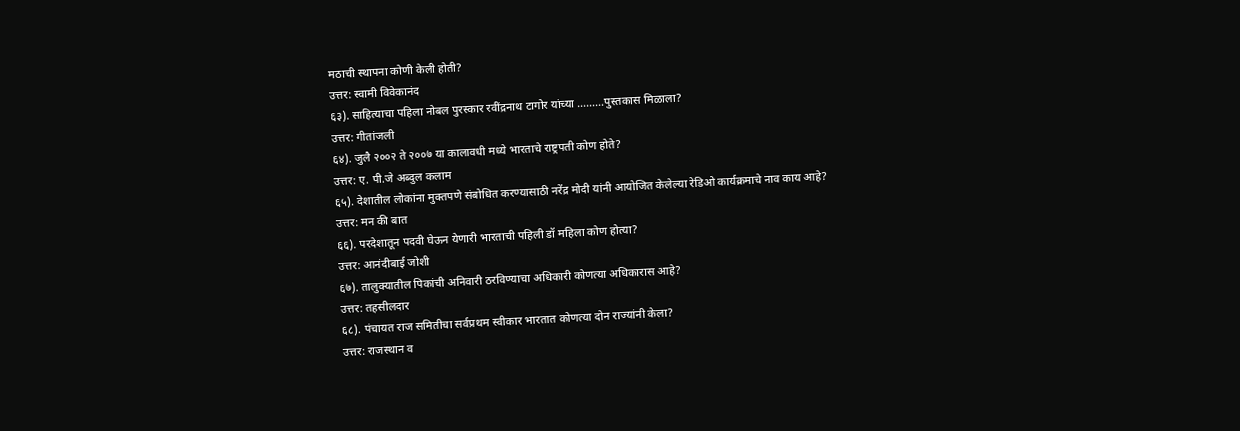मठाची स्थापना कोणी केली होती?
उत्तर: स्वामी विवेकानंद
६३). साहित्याचा पहिला नोबल पुरस्कार रवींद्रनाथ टागोर यांच्या ………पुस्तकास मिळाला?
उत्तर: गीतांजली
६४). जुलै २००२ ते २००७ या कालावधी मध्ये भारताचे राष्ट्रपती कोण होते?
उत्तर: ए. पी.जे अब्दुल कलाम
६५). देशातील लोकांना मुक्तपणे संबोधित करण्यासाठी नरेंद्र मोदी यांनी आयोजित केलेल्या रेडिओ कार्यक्रमाचे नाव काय आहे?
उत्तर: मन की बात
६६). परदेशातून पदवी घेऊन येणारी भारताची पहिली डॉ महिला कोण होत्या?
उत्तर: आनंदीबाई जोशी
६७). तालुक्यातील पिकांची अनिवारी ठरविण्याचा अधिकारी कोणत्या अधिकारास आहे?
उत्तर: तहसीलदार
६८). पंचायत राज समितीचा सर्वप्रथम स्वीकार भारतात कोणत्या दोन राज्यांनी केला?
उत्तर: राजस्थान व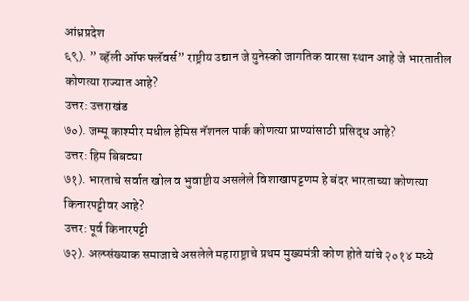आंध्रप्रदेश
६९). ” व्हॅली ऑफ फ्लॅवर्स” राष्ट्रीय उद्यान जे युनेस्को जागतिक वारसा स्थान आहे जे भारतातील कोणत्या राज्यात आहे?
उत्तर: उत्तराखंड
७०). जम्मू काश्मीर मधील हेमिस नॅशनल पार्क कोणत्या प्राण्यांसाठी प्रसिद्ध आहे?
उत्तर: हिम बिबट्या
७१). भारताचे सर्वात खोल व भुवाष्टीय असलेले विशाखापट्टणम हे बंदर भारताच्या कोणत्या किनारपट्टीवर आहे?
उत्तर: पूर्व किनारपट्टी
७२). अल्प्संख्याक समाजाचे असलेले महाराष्ट्राचे प्रथम मुख्यमंत्री कोण होते यांचे २०१४ मध्ये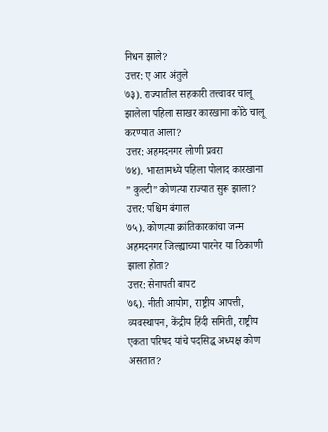निधन झाले?
उत्तर: ए आर अंतुले
७३). राज्यातील सहकारी तत्त्वावर चालू झालेला पहिला साखर कारखाना कोठे चालू करण्यात आला?
उत्तर: अहमदनगर लोणी प्रवरा
७४). भारतामध्ये पहिला पोलाद कारखाना ” कुल्टी” कोणत्या राज्यात सुरू झाला?
उत्तर: पश्चिम बंगाल
७५). कोणत्या क्रांतिकारकांचा जन्म अहमदनगर जिल्ह्याच्या पारनेर या ठिकाणी झाला होता?
उत्तर: सेनापती बापट
७६). नीती आयोग, राष्ट्रीय आपत्ती, व्यवस्थापन, केंद्रीय हिंदी समिती, राष्ट्रीय एकता परिषद यांचे पदसिद्ध अध्यक्ष कोण असतात?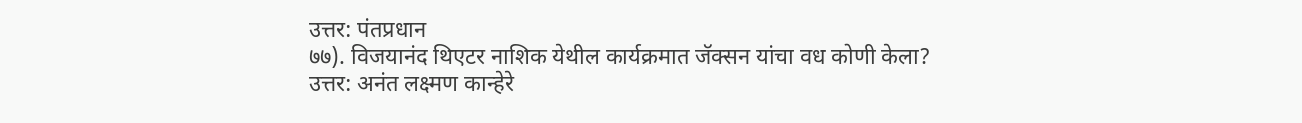उत्तर: पंतप्रधान
७७). विजयानंद थिएटर नाशिक येथील कार्यक्रमात जॅक्सन यांचा वध कोणी केला?
उत्तर: अनंत लक्ष्मण कान्हेरे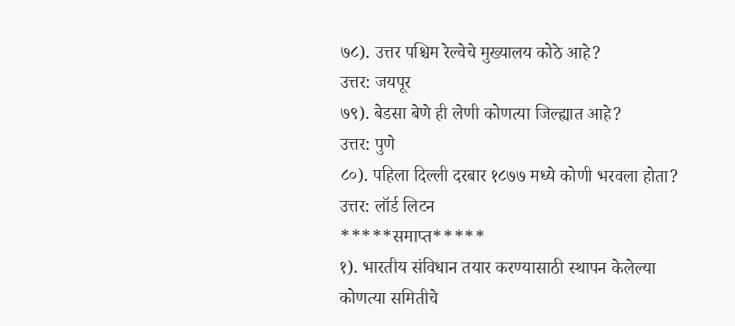७८). उत्तर पश्चिम रेल्वेचे मुख्यालय कोठे आहे?
उत्तर: जयपूर
७९). बेडसा बेणे ही लेणी कोणत्या जिल्ह्यात आहे?
उत्तर: पुणे
८०). पहिला दिल्ली दरबार १८७७ मध्ये कोणी भरवला होता?
उत्तर: लॉर्ड लिटन
*****समाप्त*****
१). भारतीय संविधान तयार करण्यासाठी स्थापन केलेल्या कोणत्या समितीचे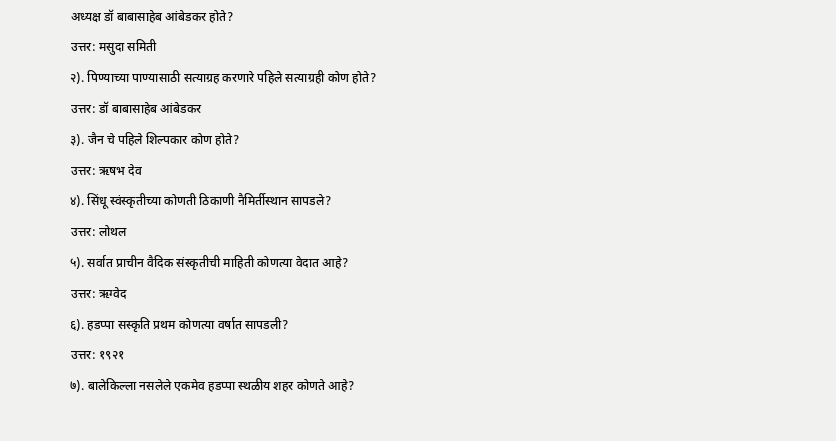अध्यक्ष डॉ बाबासाहेब आंबेडकर होते?
उत्तर: मसुदा समिती
२). पिण्याच्या पाण्यासाठी सत्याग्रह करणारे पहिले सत्याग्रही कोण होते?
उत्तर: डॉ बाबासाहेब आंबेडकर
३). जैन चे पहिले शिल्पकार कोण होते?
उत्तर: ऋषभ देव
४). सिंधू स्वंस्कृतीच्या कोणती ठिकाणी नैमिर्तीस्थान सापडले?
उत्तर: लोथल
५). सर्वात प्राचीन वैदिक संस्कृतीची माहिती कोणत्या वेदात आहे?
उत्तर: ऋग्वेद
६). हडप्पा सस्कृति प्रथम कोणत्या वर्षात सापडली?
उत्तर: १९२१
७). बालेकिल्ला नसलेले एकमेव हडप्पा स्थळीय शहर कोणते आहे?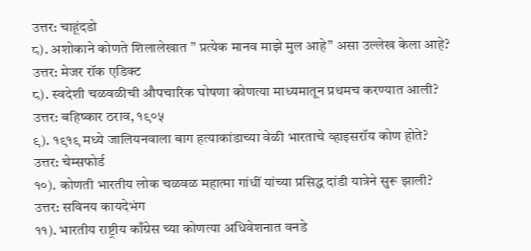उत्तर: चाहूंदडो
८). अशोकाने कोणते शिलालेखात ” प्रत्येक मानव माझे मुल आहे” असा उल्लेख केला आहे?
उत्तर: मेजर रॉक एडिक्ट
८). स्वदेशी चळवळीची औपचारिक घोषणा कोणत्या माध्यमातून प्रथमच करण्यात आली?
उत्तर: बहिष्कार ठराव, १९०५
९). १९१९ मध्ये जालियनवाला बाग हत्याकांडाच्या वेळी भारताचे व्हाइसरॉय कोण होते?
उत्तर: चेम्सफोर्ड
१०). कोणती भारतीय लोक चळवळ महात्मा गांधीं यांच्या प्रसिद्ध दांडी यात्रेने सुरू झाली?
उत्तर: सविनय कायदेभंग
११). भारतीय राष्ट्रीय काँग्रेस च्या कोणत्या अधिवेशनात वनडे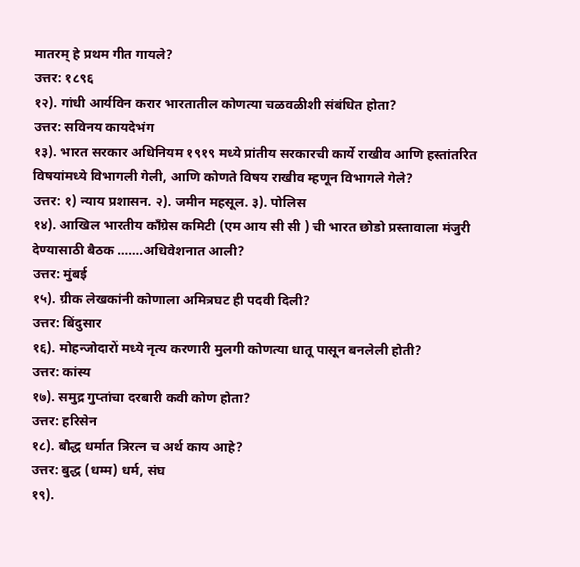मातरम् हे प्रथम गीत गायले?
उत्तर: १८९६
१२). गांधी आर्यविन करार भारतातील कोणत्या चळवळीशी संबंधित होता?
उत्तर: सविनय कायदेभंग
१३). भारत सरकार अधिनियम १९१९ मध्ये प्रांतीय सरकारची कार्ये राखीव आणि हस्तांतरित विषयांमध्ये विभागली गेली, आणि कोणते विषय राखीव म्हणून विभागले गेले?
उत्तर: १) न्याय प्रशासन. २). जमीन महसूल. ३). पोलिस
१४). आखिल भारतीय काँग्रेस कमिटी (एम आय सी सी ) ची भारत छोडो प्रस्तावाला मंजुरी देण्यासाठी बैठक …….अधिवेशनात आली?
उत्तर: मुंबई
१५). ग्रीक लेखकांनी कोणाला अमित्रघट ही पदवी दिली?
उत्तर: बिंदुसार
१६). मोहन्जोदारों मध्ये नृत्य करणारी मुलगी कोणत्या धातू पासून बनलेली होती?
उत्तर: कांस्य
१७). समुद्र गुप्तांचा दरबारी कवी कोण होता?
उत्तर: हरिसेन
१८). बौद्ध धर्मात त्रिरत्न च अर्थ काय आहे?
उत्तर: बुद्ध (धम्म) धर्म, संघ
१९).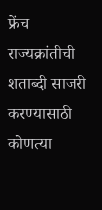फ्रेंच राज्यक्रांतीची शताब्दी साजरी करण्यासाठी कोणत्या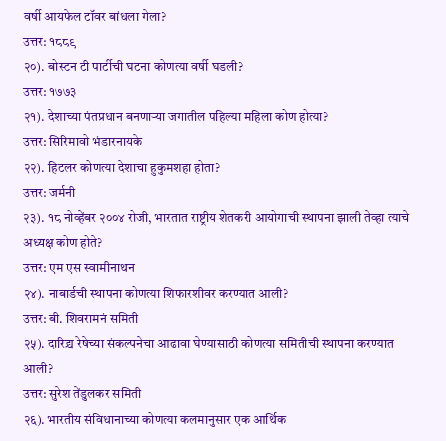वर्षी आयफेल टॉवर बांधला गेला?
उत्तर: १८८९
२०). बोस्टन टी पार्टीची घटना कोणत्या वर्षी घडली?
उत्तर: १७७३
२१). देशाच्या पंतप्रधान बनणाऱ्या जगातील पहिल्या महिला कोण होत्या?
उत्तर: सिरिमावो भंडारनायके
२२). हिटलर कोणत्या देशाचा हुकुमशहा होता?
उत्तर: जर्मनी
२३). १८ नोव्हेंबर २००४ रोजी, भारतात राष्ट्रीय शेतकरी आयोगाची स्थापना झाली तेव्हा त्याचे अध्यक्ष कोण होते?
उत्तर: एम एस स्वामीनाथन
२४). नाबार्डची स्थापना कोणत्या शिफारशीवर करण्यात आली?
उत्तर: बी. शिवरामनं समिती
२५). दारिद्र्य रेषेच्या संकल्पनेचा आढावा घेण्यासाठी कोणत्या समितीची स्थापना करण्यात आली?
उत्तर: सुरेश तेंडुलकर समिती
२६). भारतीय संविधानाच्या कोणत्या कलमानुसार एक आर्थिक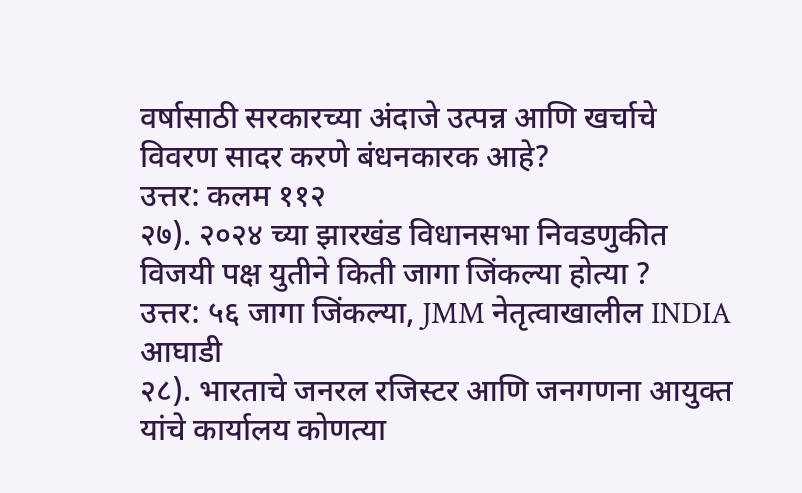वर्षासाठी सरकारच्या अंदाजे उत्पन्न आणि खर्चाचे विवरण सादर करणे बंधनकारक आहे?
उत्तर: कलम ११२
२७). २०२४ च्या झारखंड विधानसभा निवडणुकीत विजयी पक्ष युतीने किती जागा जिंकल्या होत्या ?
उत्तर: ५६ जागा जिंकल्या, JMM नेतृत्वाखालील INDIA आघाडी
२८). भारताचे जनरल रजिस्टर आणि जनगणना आयुक्त यांचे कार्यालय कोणत्या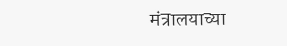मंत्रालयाच्या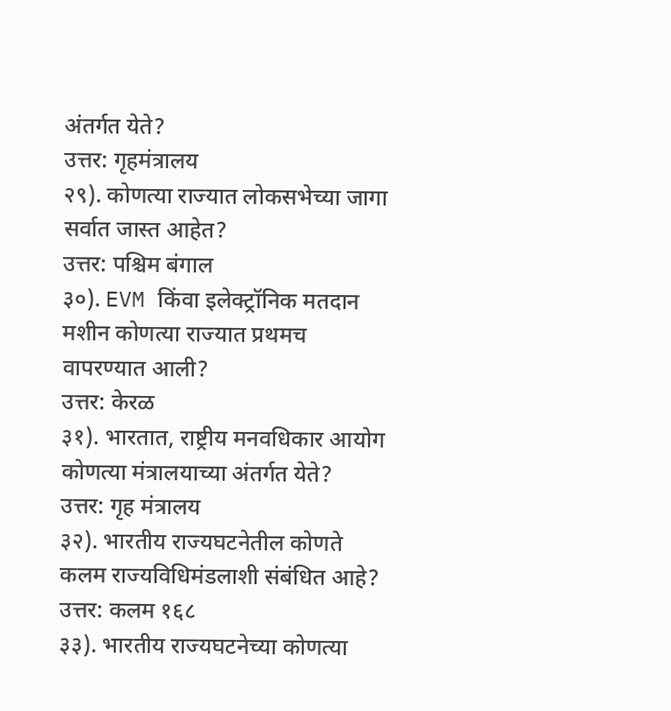अंतर्गत येते?
उत्तर: गृहमंत्रालय
२९). कोणत्या राज्यात लोकसभेच्या जागा सर्वात जास्त आहेत?
उत्तर: पश्चिम बंगाल
३०). EVM किंवा इलेक्ट्रॉनिक मतदान मशीन कोणत्या राज्यात प्रथमच वापरण्यात आली?
उत्तर: केरळ
३१). भारतात, राष्ट्रीय मनवधिकार आयोग कोणत्या मंत्रालयाच्या अंतर्गत येते?
उत्तर: गृह मंत्रालय
३२). भारतीय राज्यघटनेतील कोणते कलम राज्यविधिमंडलाशी संबंधित आहे?
उत्तर: कलम १६८
३३). भारतीय राज्यघटनेच्या कोणत्या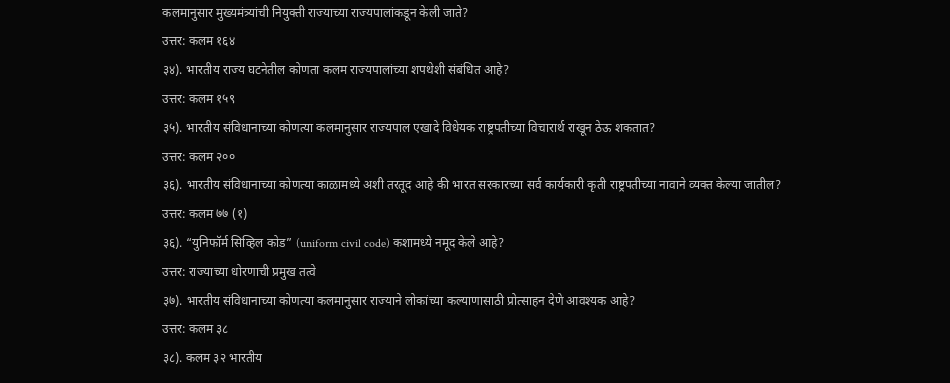कलमानुसार मुख्यमंत्र्यांची नियुक्ती राज्याच्या राज्यपालांकडून केली जाते?
उत्तर: कलम १६४
३४). भारतीय राज्य घटनेतील कोणता कलम राज्यपालांच्या शपथेशी संबंधित आहे?
उत्तर: कलम १५९
३५). भारतीय संविधानाच्या कोणत्या कलमानुसार राज्यपाल एखादे विधेयक राष्ट्रपतीच्या विचारार्थ राखून ठेऊ शकतात?
उत्तर: कलम २००
३६). भारतीय संविधानाच्या कोणत्या काळामध्ये अशी तरतूद आहे की भारत सरकारच्या सर्व कार्यकारी कृती राष्ट्रपतीच्या नावाने व्यक्त केल्या जातील?
उत्तर: कलम ७७ (१)
३६). “युनिफॉर्म सिव्हिल कोड” (uniform civil code) कशामध्ये नमूद केले आहे?
उत्तर: राज्याच्या धोरणाची प्रमुख तत्वे
३७). भारतीय संविधानाच्या कोणत्या कलमानुसार राज्याने लोकांच्या कल्याणासाठी प्रोत्साहन देणे आवश्यक आहे?
उत्तर: कलम ३८
३८). कलम ३२ भारतीय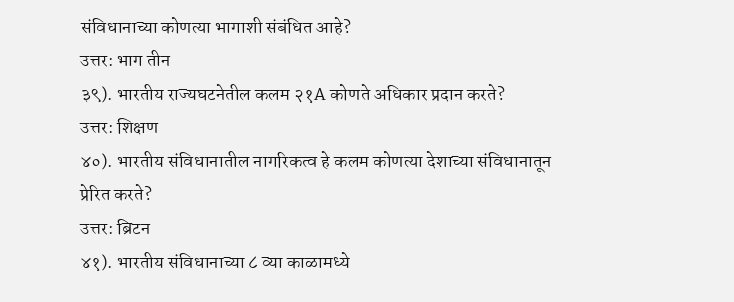संविधानाच्या कोणत्या भागाशी संबंधित आहे?
उत्तर: भाग तीन
३९). भारतीय राज्यघटनेतील कलम २१A कोणते अधिकार प्रदान करते?
उत्तर: शिक्षण
४०). भारतीय संविधानातील नागरिकत्व हे कलम कोणत्या देशाच्या संविधानातून प्रेरित करते?
उत्तर: ब्रिटन
४१). भारतीय संविधानाच्या ८ व्या काळामध्ये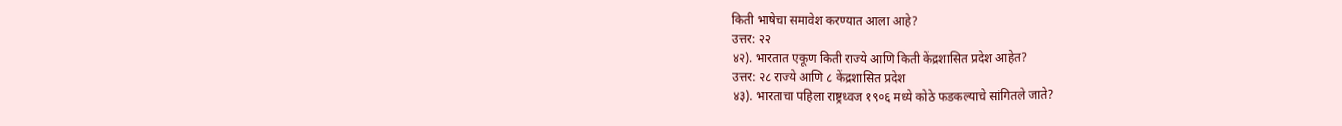किती भाषेचा समावेश करण्यात आला आहे?
उत्तर: २२
४२). भारतात एकूण किती राज्ये आणि किती केंद्रशासित प्रदेश आहेत?
उत्तर: २८ राज्ये आणि ८ केंद्रशासित प्रदेश
४३). भारताचा पहिला राष्ट्रध्वज १९०६ मध्ये कोठे फडकल्याचे सांगितले जाते?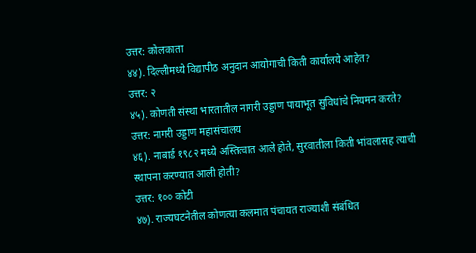उत्तर: कोलकाता
४४). दिल्लीमध्ये विद्यापीठ अनुदान आयोगाची किती कार्यालये आहेत?
उत्तर: २
४५). कोणती संस्था भारतातील नागरी उड्डाण पायाभूत सुविधांचे नियमन करते?
उत्तर: नागरी उड्डाण महासंचालय
४६). नाबार्ड १९८२ मध्ये अस्तित्वात आले होते, सुरवातीला किती भांवलासह त्याची स्थापना करण्यात आली होती?
उत्तर: १०० कोटी
४७). राज्यघटनेतील कोणत्या कलमात पंचायत राज्याशी संबंधित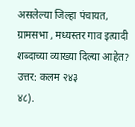असलेल्या जिल्हा पंचायत, ग्रामसभा , मध्यस्तर गाव इत्यादी शब्दाच्या व्याख्या दिल्या आहेत?
उत्तर: कलम २४३
४८).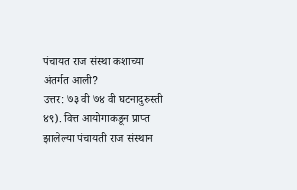पंचायत राज संस्था कशाच्या अंतर्गत आली?
उत्तर: ७३ वी ७४ वी घटनादुरुस्ती
४९). वित्त आयोगाकडून प्राप्त झालेल्या पंचायती राज संस्थान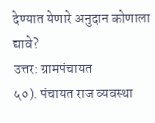देण्यात येणारे अनुदान कोणाला द्यावे?
उत्तर: ग्रामपंचायत
५०). पंचायत राज व्यवस्था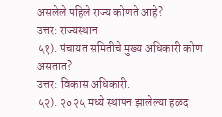असलेले पहिले राज्य कोणते आहे?
उत्तर: राज्यस्थान
५१). पंचायत समितीचे मुख्य अधिकारी कोण असतात?
उत्तर: विकास अधिकारी.
५२). २०२५ मध्ये स्थापन झालेल्या हळद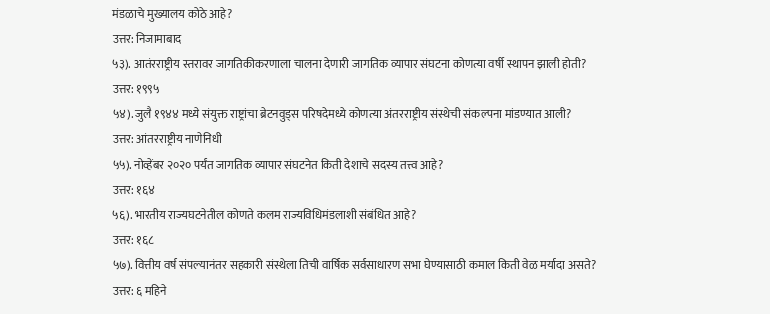मंडळाचे मुख्यालय कोठे आहे?
उत्तर: निजामाबाद
५३). आतंरराष्ट्रीय स्तरावर जागतिकीकरणाला चालना देणारी जागतिक व्यापार संघटना कोणत्या वर्षी स्थापन झाली होती?
उत्तर: १९९५
५४). जुलै १९४४ मध्ये संयुक्त राष्ट्रांचा ब्रेटनवुड्स परिषदेमध्ये कोणत्या अंतरराष्ट्रीय संस्थेची संकल्पना मांडण्यात आली?
उत्तर: आंतरराष्ट्रीय नाणेनिधी
५५). नोव्हेंबर २०२० पर्यंत जागतिक व्यापार संघटनेत किती देशाचे सदस्य तत्त्व आहे?
उत्तर: १६४
५६). भारतीय राज्यघटनेतील कोणते कलम राज्यविधिमंडलाशी संबंधित आहे?
उत्तर: १६८
५७). वित्तीय वर्ष संपल्यानंतर सहकारी संस्थेला तिची वार्षिक सर्वसाधारण सभा घेण्यासाठी कमाल किती वेळ मर्यादा असते?
उत्तर: ६ महिने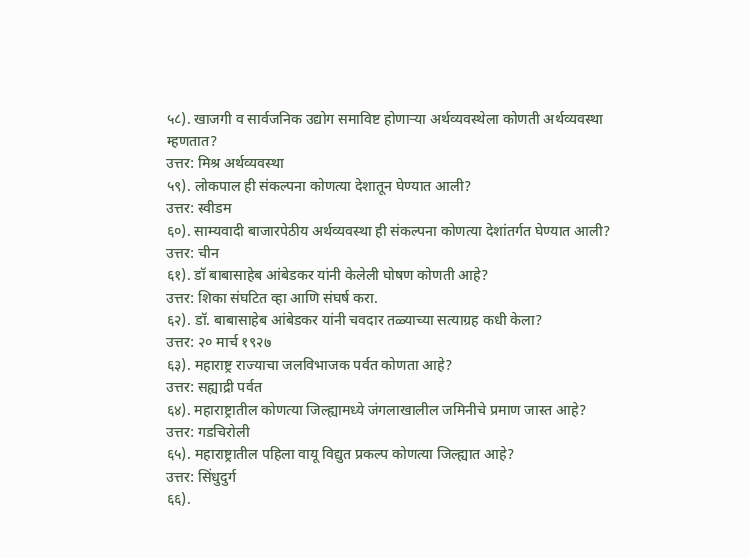५८). खाजगी व सार्वजनिक उद्योग समाविष्ट होणाऱ्या अर्थव्यवस्थेला कोणती अर्थव्यवस्था म्हणतात?
उत्तर: मिश्र अर्थव्यवस्था
५९). लोकपाल ही संकल्पना कोणत्या देशातून घेण्यात आली?
उत्तर: स्वीडम
६०). साम्यवादी बाजारपेठीय अर्थव्यवस्था ही संकल्पना कोणत्या देशांतर्गत घेण्यात आली?
उत्तर: चीन
६१). डॉ बाबासाहेब आंबेडकर यांनी केलेली घोषण कोणती आहे?
उत्तर: शिका संघटित व्हा आणि संघर्ष करा.
६२). डॉ. बाबासाहेब आंबेडकर यांनी चवदार तळ्याच्या सत्याग्रह कधी केला?
उत्तर: २० मार्च १९२७
६३). महाराष्ट्र राज्याचा जलविभाजक पर्वत कोणता आहे?
उत्तर: सह्याद्री पर्वत
६४). महाराष्ट्रातील कोणत्या जिल्ह्यामध्ये जंगलाखालील जमिनीचे प्रमाण जास्त आहे?
उत्तर: गडचिरोली
६५). महाराष्ट्रातील पहिला वायू विद्युत प्रकल्प कोणत्या जिल्ह्यात आहे?
उत्तर: सिंधुदुर्ग
६६).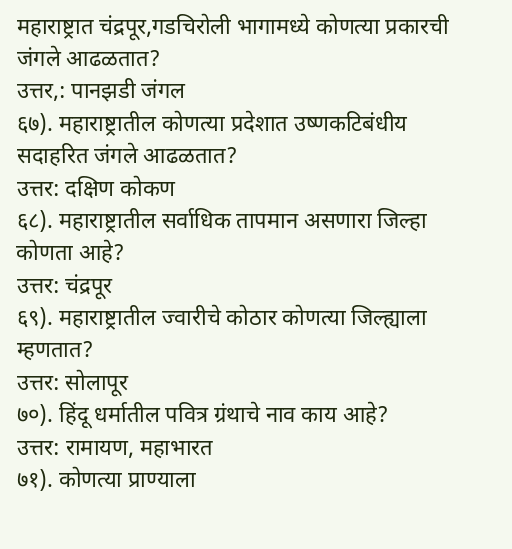महाराष्ट्रात चंद्रपूर,गडचिरोली भागामध्ये कोणत्या प्रकारची जंगले आढळतात?
उत्तर,: पानझडी जंगल
६७). महाराष्ट्रातील कोणत्या प्रदेशात उष्णकटिबंधीय सदाहरित जंगले आढळतात?
उत्तर: दक्षिण कोकण
६८). महाराष्ट्रातील सर्वाधिक तापमान असणारा जिल्हा कोणता आहे?
उत्तर: चंद्रपूर
६९). महाराष्ट्रातील ज्वारीचे कोठार कोणत्या जिल्ह्याला म्हणतात?
उत्तर: सोलापूर
७०). हिंदू धर्मातील पवित्र ग्रंथाचे नाव काय आहे?
उत्तर: रामायण, महाभारत
७१). कोणत्या प्राण्याला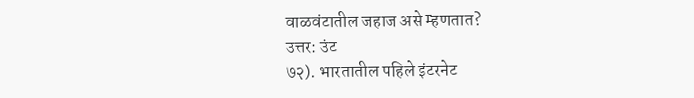वाळवंटातील जहाज असे म्हणतात?
उत्तर: उंट
७२). भारतातील पहिले इंटरनेट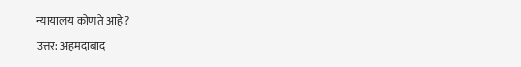न्यायालय कोणते आहे?
उत्तर: अहमदाबाद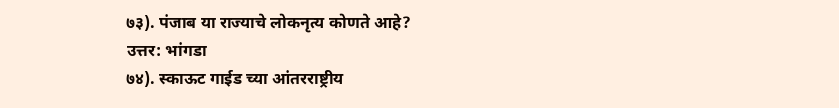७३). पंजाब या राज्याचे लोकनृत्य कोणते आहे?
उत्तर: भांगडा
७४). स्काऊट गाईड च्या आंतरराष्ट्रीय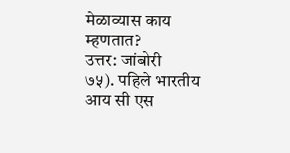मेळाव्यास काय म्हणतात?
उत्तर: जांबोरी
७५). पहिले भारतीय आय सी एस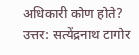अधिकारी कोण होते?
उत्तर: सत्येंद्रनाथ टागोर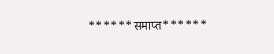******समाप्त******